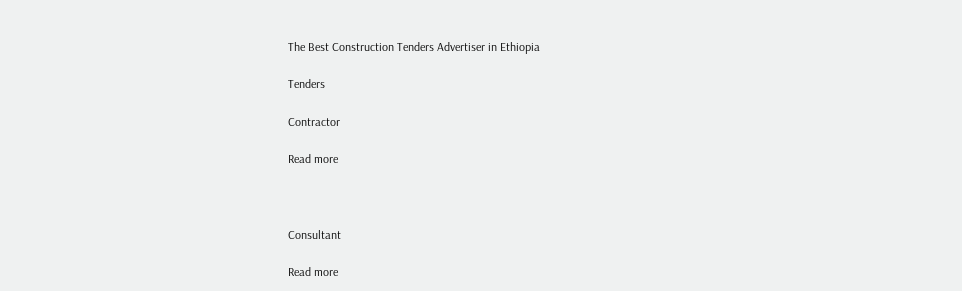The Best Construction Tenders Advertiser in Ethiopia

Tenders

Contractor

Read more



Consultant

Read more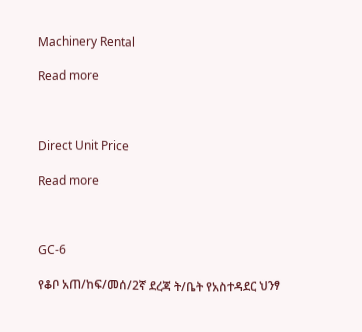Machinery Rental

Read more



Direct Unit Price

Read more



GC-6

የቆቦ አጠ/ከፍ/መሰ/2ኛ ደረጃ ት/ቤት የአስተዳደር ህንፃ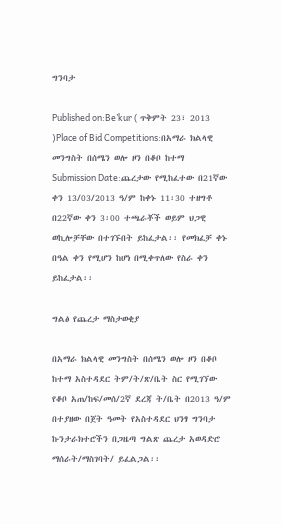ግንባታ

Published on:Be’kur ( ጥቅምት 23፣ 2013 )Place of Bid Competitions:በአማራ ክልላዊ መንግስት በሰሜን ወሎ ዞን በቆቦ ከተማ
Submission Date:ጨረታው የሚከፈተው በ21ኛው ቀን 13/03/2013 ዓ/ም ከቀኑ 11፡30 ተዘግቶ በ22ኛው ቀን 3፡00 ተጫራቾች ወይም ህጋዊ ወኪሎቻቸው በተገኙበት ይከፈታል፡፡ የመክፈቻ ቀኑ በዓል ቀን የሚሆን ከሆነ በሚቀጥለው የስራ ቀን ይከፈታል፡፡

ግልፅ የጨረታ ማስታወቂያ

በአማራ ክልላዊ መንግስት በሰሜን ወሎ ዞን በቆቦ ከተማ አስተዳደር ትም/ት/ጽ/ቤት ስር የሚገኘው የቆቦ አጠ/ከፍ/መሰ/2ኛ ደረጃ ት/ቤት በ2013 ዓ/ም በተያዘው በጀት ዓመት የአስተዳደር ህንፃ ግንባታ ኩንታራክተሮችን በጋዜጣ ግልጽ ጨረታ አወዳድሮ ማሰራት/ማስገባት/ ይፈልጋል፡፡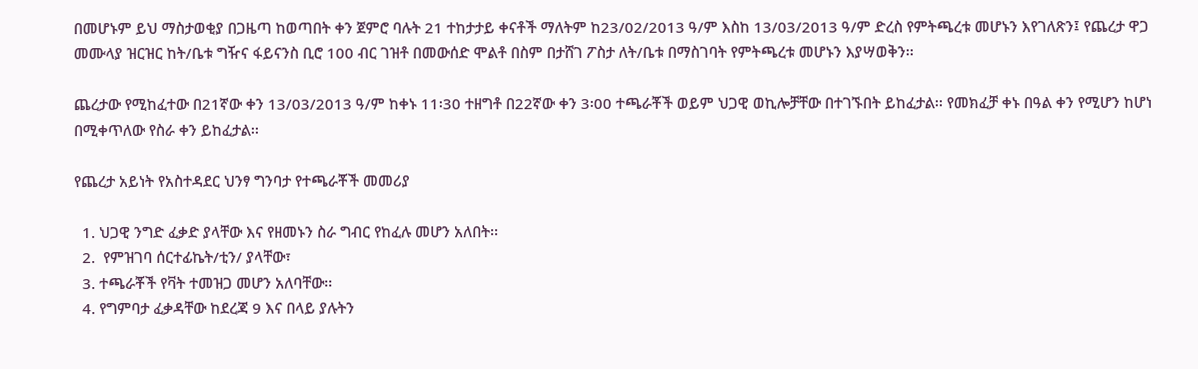በመሆኑም ይህ ማስታወቂያ በጋዜጣ ከወጣበት ቀን ጀምሮ ባሉት 21 ተከታታይ ቀናቶች ማለትም ከ23/02/2013 ዓ/ም እስከ 13/03/2013 ዓ/ም ድረስ የምትጫረቱ መሆኑን እየገለጽን፤ የጨረታ ዋጋ መሙላያ ዝርዝር ከት/ቤቱ ግዥና ፋይናንስ ቢሮ 100 ብር ገዝቶ በመውሰድ ሞልቶ በስም በታሸገ ፖስታ ለት/ቤቱ በማስገባት የምትጫረቱ መሆኑን እያሣወቅን፡፡

ጨረታው የሚከፈተው በ21ኛው ቀን 13/03/2013 ዓ/ም ከቀኑ 11፡30 ተዘግቶ በ22ኛው ቀን 3፡00 ተጫራቾች ወይም ህጋዊ ወኪሎቻቸው በተገኙበት ይከፈታል፡፡ የመክፈቻ ቀኑ በዓል ቀን የሚሆን ከሆነ በሚቀጥለው የስራ ቀን ይከፈታል፡፡

የጨረታ አይነት የአስተዳደር ህንፃ ግንባታ የተጫራቾች መመሪያ

  1. ህጋዊ ንግድ ፈቃድ ያላቸው እና የዘመኑን ስራ ግብር የከፈሉ መሆን አለበት፡፡
  2.  የምዝገባ ሰርተፊኬት/ቲን/ ያላቸው፣
  3. ተጫራቾች የቫት ተመዝጋ መሆን አለባቸው፡፡
  4. የግምባታ ፈቃዳቸው ከደረጃ 9 እና በላይ ያሉትን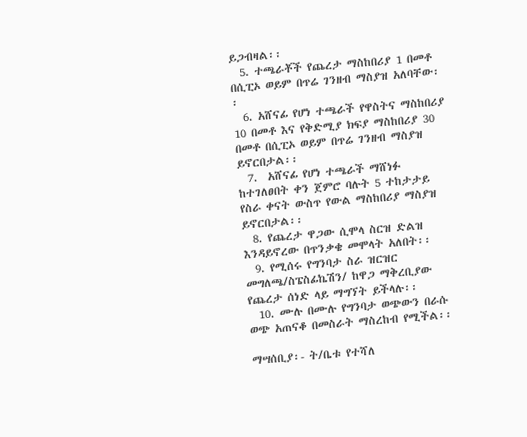ይጋብዛል፡፡
  5. ተጫራቾች የጨረታ ማስከበሪያ 1 በመቶ በሲፒኦ ወይም በጥሬ ገንዘብ ማስያዝ አለባቸው፡፡
  6. አሸናፊ የሆነ ተጫራች የዋስትና ማስከበሪያ 10 በመቶ እና የቅድሚያ ክፍያ ማስከበሪያ 30 በመቶ በሲፒኦ ወይም በጥሬ ገንዘብ ማስያዝ ይኖርበታል፡፡
  7.  አሸናፊ የሆነ ተጫራች ማሸነፉ ከተገለፀበት ቀን ጀምሮ ባሉት 5 ተከታታይ የስራ ቀናት ውስጥ የውል ማስከበሪያ ማስያዝ ይኖርበታል፡፡
  8. የጨረታ ዋጋው ሲሞላ ስርዝ ድልዝ እንዳይኖረው በጥንቃቄ መሞላት አለበት፡፡
  9. የሚሰሩ የግንባታ ስራ ዝርዝር መግለጫ/ስፔስፊኬሽን/ ከዋጋ ማቅረቢያው የጨረታ ሰነድ ላይ ማግኘት ይችላሉ፡፡
  10. ሙሉ በሙሉ የግንባታ ወጭውን በራሱ ወጭ አጠናቆ በመስራት ማስረከብ የሚችል፡፡

ማሣሰቢያ፡- ት/ቤቱ የተሻለ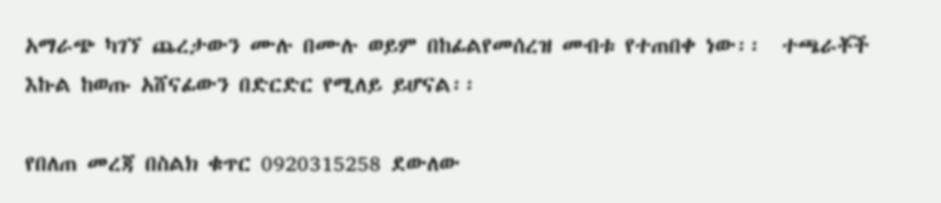አማራጭ ካገኘ ጨረታውን ሙሉ በሙሉ ወይም በከፊልየመሰረዝ መብቱ የተጠበቀ ነው፡፡  ተጫራቾች እኩል ከወጡ አሸናፊውን በድርድር የሚለይ ይሆናል፡፡

የበለጠ መረጃ በስልክ ቁጥር 0920315258 ደውለው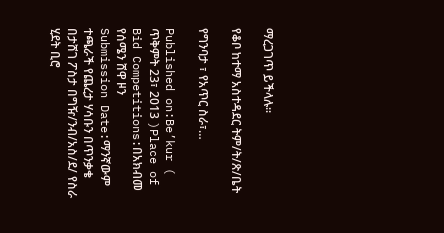ማረጋገጥ ይችላሉ፡፡

የቆቦ ከተማ አስተዳደር ትም/ት/ጽ/ቤት

የግንባታ ፣ የአጥር ስራ፣…

Published on:Be’kur ( ጥቅምት 23፣ 2013 )Place of Bid Competitions:በአክብመ የሰሜን ሸዋ ዞን
Submission Date:ማንኛውም ተጫራች የጨረታ ሃሳቡን በጥንቃቄ በታሸገ ፖስታ በግዥ/ንብ/አስ/ደ/ የስራ ሂደት ቢሮ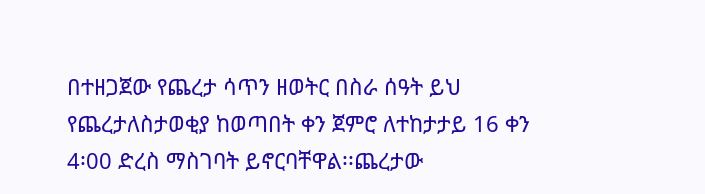በተዘጋጀው የጨረታ ሳጥን ዘወትር በስራ ሰዓት ይህ የጨረታለስታወቂያ ከወጣበት ቀን ጀምሮ ለተከታታይ 16 ቀን 4፡00 ድረስ ማስገባት ይኖርባቸዋል፡፡ጨረታው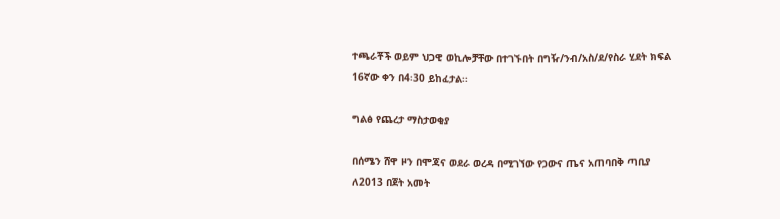ተጫራቾች ወይም ህጋዊ ወኪሎቻቸው በተገኙበት በግዥ/ንብ/አስ/ደ/የስራ ሂደት ክፍል 16ኛው ቀን በ4፡30 ይከፈታል፡፡

ግልፅ የጨረታ ማስታወቂያ

በሰሜን ሸዋ ዞን በሞጃና ወደራ ወረዳ በሚገኘው የጋውና ጤና አጠባበቅ ጣቢያ ለ2013 በጀት አመት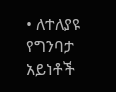• ለተለያዩ የግንባታ አይነቶች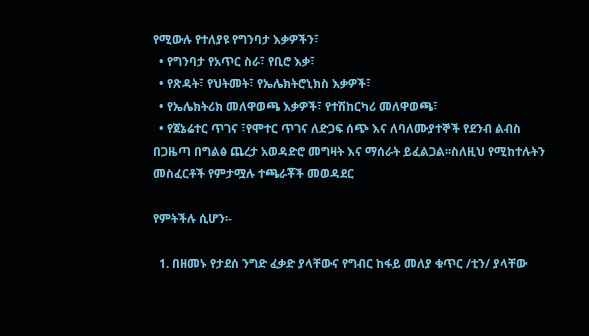የሚውሉ የተለያዩ የግንባታ እቃዎችን፣
  • የግንባታ የአጥር ስራ፣ የቢሮ እቃ፣
  • የጽዳት፣ የህትመት፣ የኤሌክትሮኒክስ እቃዎች፣
  • የኤሌክትሪክ መለዋወጫ እቃዎች፣ የተሽከርካሪ መለዋወጫ፣
  • የጀኔሬተር ጥገና ፣የሞተር ጥገና ለድጋፍ ሰጭ እና ለባለሙያተኞች የደንብ ልብስ በጋዜጣ በግልፅ ጨረታ አወዳድሮ መግዛት እና ማሰራት ይፈልጋል፡፡ስለዚህ የሚከተሉትን መስፈርቶች የምታሟሉ ተጫራቾች መወዳደር

የምትችሉ ሲሆን፡-

  1. በዘመኑ የታደሰ ንግድ ፈቃድ ያላቸውና የግብር ከፋይ መለያ ቁጥር /ቲን/ ያላቸው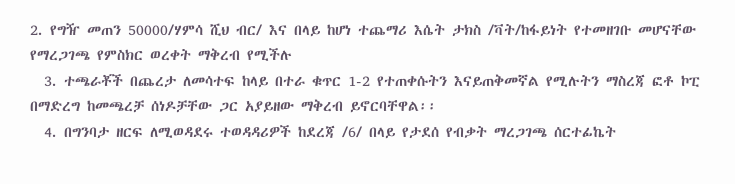2. የግዥ መጠን 50000/ሃምሳ ሺህ ብር/ እና በላይ ከሆነ ተጨማሪ እሴት ታክስ /ቫት/ከፋይነት የተመዘገቡ መሆናቸው የማረጋገጫ የምስክር ወረቀት ማቅረብ የሚችሉ
  3. ተጫራቾች በጨረታ ለመሳተፍ ከላይ በተራ ቁጥር 1-2 የተጠቀሱትን እናይጠቅመኛል የሚሉትን ማስረጃ ፎቶ ኮፒ በማድረግ ከመጫረቻ ሰነዶቻቸው ጋር አያይዘው ማቅረብ ይኖርባቸዋል፡፡
  4. በግንባታ ዘርፍ ለሚወዳደሩ ተወዳዳሪዎች ከደረጃ /6/ በላይ የታደሰ የብቃት ማረጋገጫ ሰርተፊኬት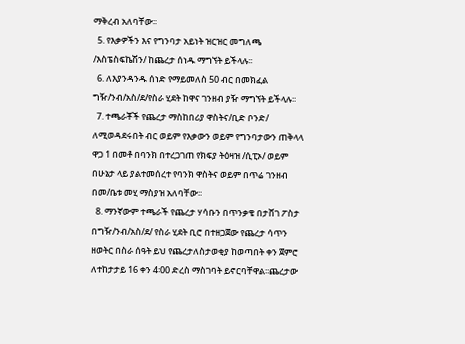ማቅረብ አለባቸው፡፡
  5. የእቃዎችን እና የግንባታ አይነት ዝርዝር መግለጫ /እስፔስፍኬሽን/ ከጨረታ ሰነዱ ማግኘት ይችላሉ፡፡
  6. ለእያንዳንዱ ሰነድ የማይመለስ 50 ብር በመክፈል ግዥ/ንብ/አስ/ደ/የስራ ሂደት ከዋና ገንዘብ ያዥ ማግኘት ይችላሉ፡፡
  7. ተጫራቾች የጨረታ ማስከበሪያ ዋስትና/ቢድ ቦንድ/ ለሚወዳደሩበት ብር ወይም የእቃውን ወይም የግንባታውን ጠቅላላ ዋጋ 1 በመቶ በባንክ በተረጋገጠ የክፍያ ትዕዛዝ /ሲፒኦ/ ወይም በሁኔታ ላይ ያልተመሰረተ የባንክ ዋስትና ወይም በጥሬ ገንዘብ በመ/ቤቱ መሂ ማስያዝ አለባቸው፡፡
  8. ማንኛውም ተጫራች የጨረታ ሃሳቡን በጥንቃቄ በታሸገ ፖስታ በግዥ/ንብ/አስ/ደ/ የስራ ሂደት ቢሮ በተዘጋጀው የጨረታ ሳጥን ዘወትር በስራ ሰዓት ይህ የጨረታለስታወቂያ ከወጣበት ቀን ጀምሮ ለተከታታይ 16 ቀን 4፡00 ድረስ ማስገባት ይኖርባቸዋል፡፡ጨረታው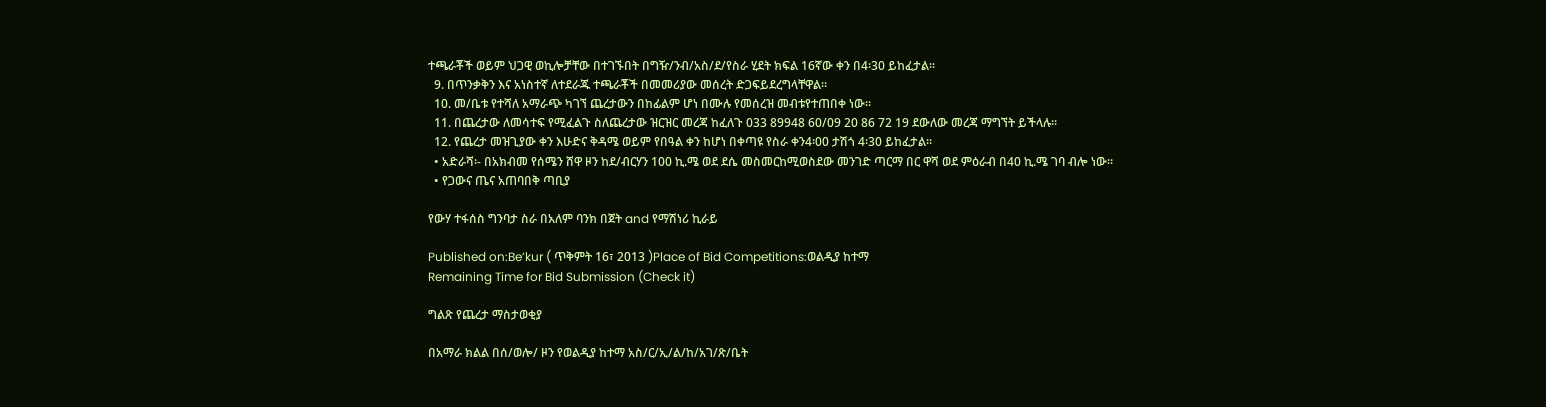ተጫራቾች ወይም ህጋዊ ወኪሎቻቸው በተገኙበት በግዥ/ንብ/አስ/ደ/የስራ ሂደት ክፍል 16ኛው ቀን በ4፡30 ይከፈታል፡፡
  9. በጥንቃቅን እና አነስተኛ ለተደራጁ ተጫራቾች በመመሪያው መሰረት ድጋፍይደረግላቸዋል፡፡
  10. መ/ቤቱ የተሻለ አማራጭ ካገኘ ጨረታውን በከፊልም ሆነ በሙሉ የመሰረዝ መብቱየተጠበቀ ነው፡፡
  11. በጨረታው ለመሳተፍ የሚፈልጉ ስለጨረታው ዝርዝር መረጃ ከፈለጉ 033 89948 60/09 20 86 72 19 ደውለው መረጃ ማግኘት ይችላሉ፡፡
  12. የጨረታ መዝጊያው ቀን እሁድና ቅዳሜ ወይም የበዓል ቀን ከሆነ በቀጣዩ የስራ ቀን4፡00 ታሽጎ 4፡30 ይከፈታል፡፡
  • አድራሻ፡- በአክብመ የሰሜን ሸዋ ዞን ከደ/ብርሃን 100 ኪ.ሜ ወደ ደሴ መስመርከሚወስደው መንገድ ጣርማ በር ዋሻ ወደ ምዕራብ በ40 ኪ.ሜ ገባ ብሎ ነው፡፡
  • የጋውና ጤና አጠባበቅ ጣቢያ

የውሃ ተፋሰስ ግንባታ ስራ በአለም ባንክ በጀት and የማሽነሪ ኪራይ

Published on:Be’kur ( ጥቅምት 16፣ 2013 )Place of Bid Competitions:ወልዲያ ከተማ
Remaining Time for Bid Submission (Check it)

ግልጽ የጨረታ ማስታወቂያ

በአማራ ክልል በሰ/ወሎ/ ዞን የወልዲያ ከተማ አስ/ር/ኢ/ል/ከ/አገ/ጽ/ቤት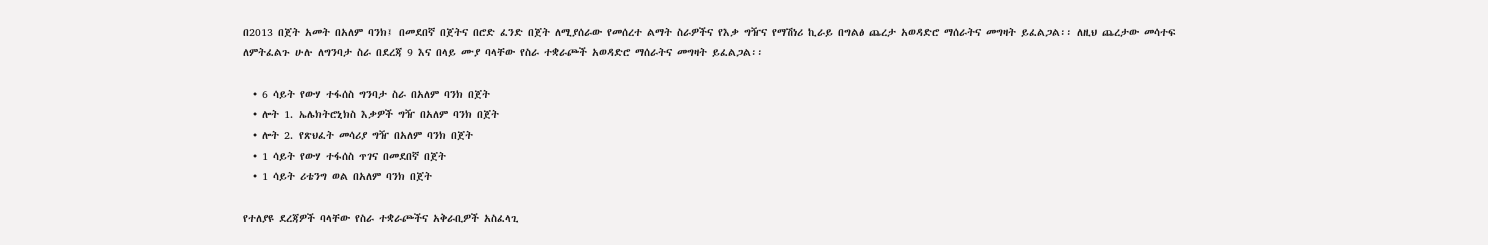በ2013 በጀት አመት በአለም ባንክ፤ በመደበኛ በጀትና በሮድ ፈንድ በጀት ለሚያሰራው የመሰረተ ልማት ስራዎችና የእቃ ግዥና የማሽነሪ ኪራይ በግልፅ ጨረታ አወዳድሮ ማሰራትና መግዛት ይፈልጋል፡፡ ለዚህ ጨረታው መሳተፍ ለምትፈልጉ ሁሉ ለግንባታ ስራ በደረጃ 9 እና በላይ ሙያ ባላቸው የስራ ተቋራጮች አወዳድሮ ማሰራትና መግዛት ይፈልጋል፡፡

  • 6 ሳይት የውሃ ተፋሰስ ግንባታ ስራ በአለም ባንክ በጀት
  • ሎት 1. ኤሌክትሮኒክስ እቃዎች ግዥ በአለም ባንክ በጀት
  • ሎት 2. የጽህፈት መሳሪያ ግዥ በአለም ባንክ በጀት
  • 1 ሳይት የውሃ ተፋሰስ ጥገና በመደበኛ በጀት
  • 1 ሳይት ሪቴንግ ወል በአለም ባንክ በጀት

የተለያዩ ደረጃዎች ባላቸው የስራ ተቋራጮችና አቅራቢዎች አስፈላጊ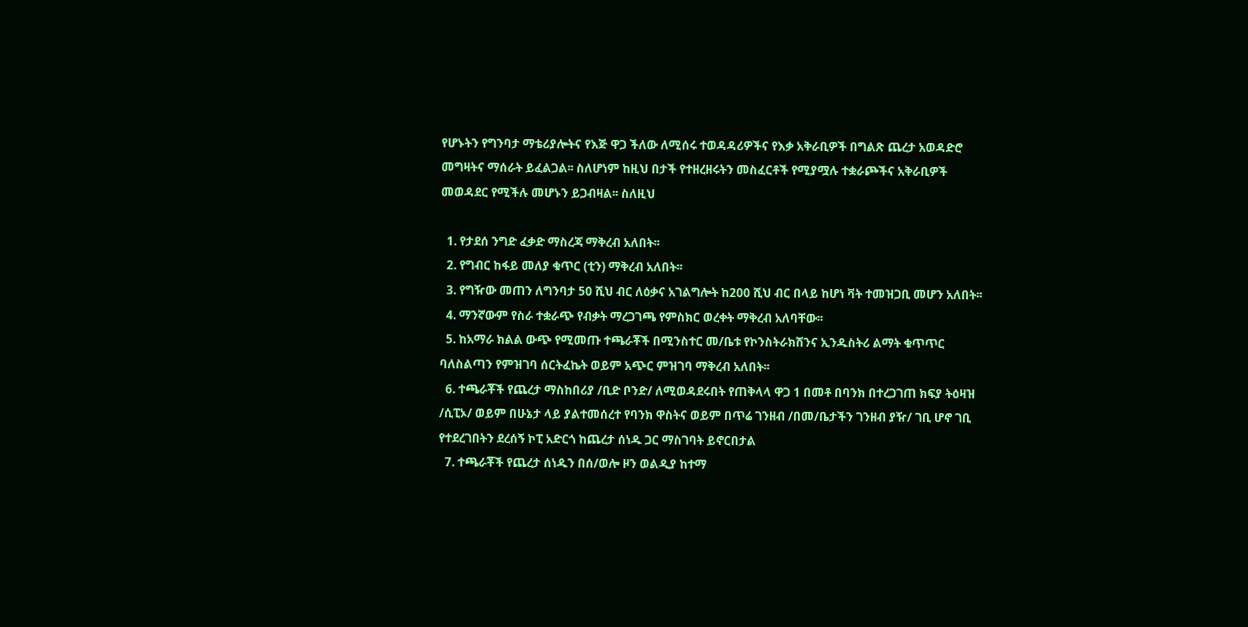የሆኑትን የግንባታ ማቴሪያሎትና የእጅ ዋጋ ችለው ለሚሰሩ ተወዳዳሪዎችና የእቃ አቅራቢዎች በግልጽ ጨረታ አወዳድሮ መግዛትና ማሰራት ይፈልጋል፡፡ ስለሆነም ከዚህ በታች የተዘረዘሩትን መስፈርቶች የሚያሟሉ ተቋራጮችና አቅራቢዎች መወዳደር የሚችሉ መሆኑን ይጋብዛል፡፡ ስለዚህ

  1. የታደሰ ንግድ ፈቃድ ማስረጃ ማቅረብ አለበት፡፡
  2. የግብር ከፋይ መለያ ቁጥር (ቲን) ማቅረብ አለበት፡፡
  3. የግዥው መጠን ለግንባታ 50 ሺህ ብር ለዕቃና አገልግሎት ከ200 ሺህ ብር በላይ ከሆነ ቫት ተመዝጋቢ መሆን አለበት፡፡
  4. ማንኛውም የስራ ተቋራጭ የብቃት ማረጋገጫ የምስክር ወረቀት ማቅረብ አለባቸው፡፡
  5. ከአማራ ክልል ውጭ የሚመጡ ተጫራቾች በሚንስተር መ/ቤቱ የኮንስትራክሸንና ኢንዱስትሪ ልማት ቁጥጥር ባለስልጣን የምዝገባ ሰርትፈኬት ወይም አጭር ምዝገባ ማቅረብ አለበት፡፡
  6. ተጫራቾች የጨረታ ማስከበሪያ /ቢድ ቦንድ/ ለሚወዳደሩበት የጠቅላላ ዋጋ 1 በመቶ በባንክ በተረጋገጠ ክፍያ ትዕዛዝ /ሲፒኦ/ ወይም በሁኔታ ላይ ያልተመሰረተ የባንክ ዋስትና ወይም በጥሬ ገንዘብ /በመ/ቤታችን ገንዘብ ያዥ/ ገቢ ሆኖ ገቢ የተደረገበትን ደረሰኝ ኮፒ አድርጎ ከጨረታ ሰነዱ ጋር ማስገባት ይኖርበታል
  7. ተጫራቾች የጨረታ ሰነዱን በሰ/ወሎ ዞን ወልዲያ ከተማ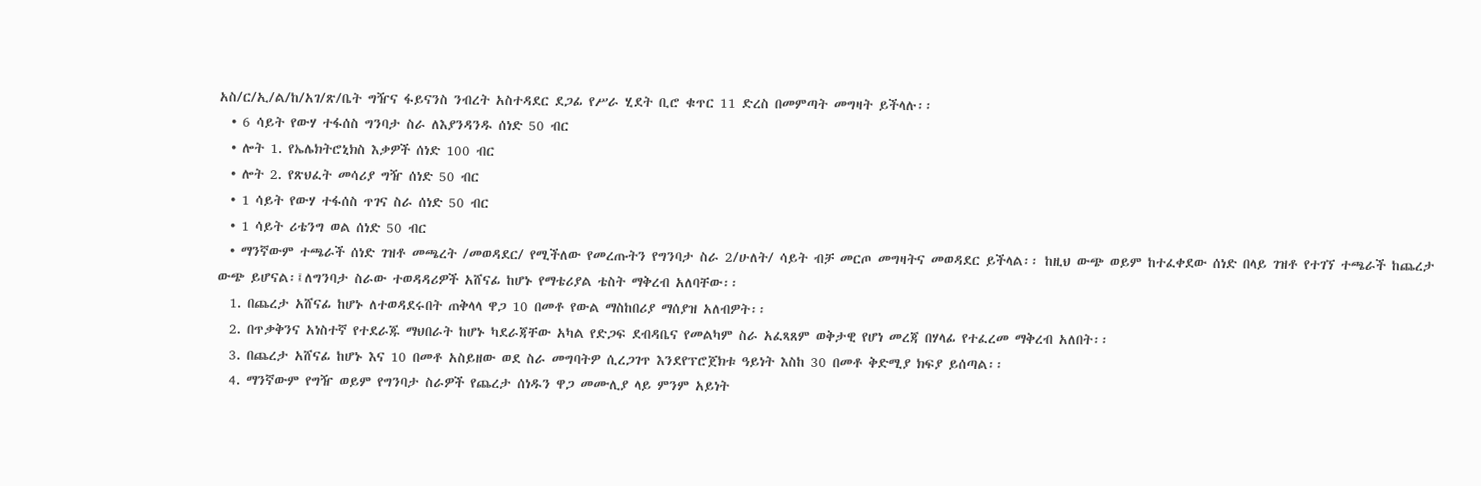አስ/ር/ኢ/ል/ከ/አገ/ጽ/ቤት ግዥና ፋይናንስ ንብረት አስተዳደር ደጋፊ የሥራ ሂደት ቢሮ ቁጥር 11 ድረስ በመምጣት መግዛት ይችላሉ፡፡
  • 6 ሳይት የውሃ ተፋሰስ ግንባታ ስራ ለእያንዳንዱ ሰነድ 50 ብር
  • ሎት 1. የኤሌክትሮኒክስ እቃዎች ሰነድ 100 ብር
  • ሎት 2. የጽህፈት መሳሪያ ግዥ ሰነድ 50 ብር
  • 1 ሳይት የውሃ ተፋሰስ ጥገና ስራ ሰነድ 50 ብር
  • 1 ሳይት ሪቴንግ ወል ሰነድ 50 ብር
  • ማንኛውም ተጫራች ሰነድ ገዝቶ መጫረት /መወዳደር/ የሚችለው የመረጡትን የግንባታ ስራ 2/ሁለት/ ሳይት ብቻ መርጦ መግዛትና መወዳደር ይችላል፡፡ ከዚህ ውጭ ወይም ከተፈቀደው ሰነድ በላይ ገዝቶ የተገኘ ተጫራች ከጨረታ ውጭ ይሆናል፡፤ለግንባታ ስራው ተወዳዳሪዎች አሸናፊ ከሆኑ የማቴሪያል ቴስት ማቅረብ አለባቸው፡፡
  1. በጨረታ አሸናፊ ከሆኑ ለተወዳደሩበት ጠቅላላ ዋጋ 10 በመቶ የውል ማስከበሪያ ማሰያዝ አለብዎት፡፡
  2. በጥቃቅንና አነስተኛ የተደራጁ ማህበራት ከሆኑ ካደራጃቸው አካል የድጋፍ ደብዳቤና የመልካም ስራ አፈጻጸም ወቅታዊ የሆነ መረጃ በሃላፊ የተፈረመ ማቅረብ አለበት፡፡
  3. በጨረታ አሸናፊ ከሆኑ እና 10 በመቶ አስይዘው ወደ ስራ መግባትዎ ሲረጋገጥ እንደየፕሮጀክቱ ዓይነት እስከ 30 በመቶ ቅድሚያ ክፍያ ይሰጣል፡፡
  4. ማንኛውም የግዥ ወይም የግንባታ ስራዎች የጨረታ ሰነዱን ዋጋ መሙሊያ ላይ ምንም አይነት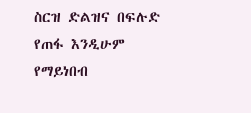ስርዝ ድልዝና በፍሉድ የጠፋ እንዲሁም የማይነበብ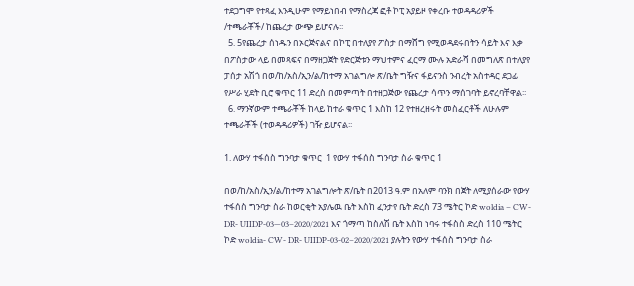ተደጋግሞ የተጻፈ እንዲሁም የማይነበብ የማስረጃ ፎቶ ኮፒ አያይዞ የቀረቡ ተወዳዳሪዎች /ተጫራቾች/ ከጨረታ ውጭ ይሆናሉ፡፡
  5. 5የጨረታ ሰነዱን በኦርጅናልና በኮፒ በተለያየ ፖስታ በማሸግ የሚወዳደሩበትን ሳይት እና እቃ በፖስታው ላይ በመጻፍና በማዘጋጀት የድርጅቱን ማህተምና ፈርማ ሙሉ አድራሻ በመግለጽ በተለያየ ፓሰታ አሽጎ በወ/ከ/አስ/ኢን/ል/ከተማ አገልግሎ ጽ/ቤት ግዥና ፋይናንስ ንብረት አስተዳር ደጋፊ የሥራ ሂደት ቢሮ ቁጥር 11 ድረስ በመምጣት በተዘጋጅው የጨረታ ሳጥን ማሰገባት ይኖረባቸዋል፡፡
  6. ማንኛውም ተጫራቾች ከላይ ከተራ ቁጥር 1 እስከ 12 የተዘረዘሩት መስፈርቶች ለሁሉም ተጫራቾች (ተወዳዳሪዎች) ገዥ ይሆናል፡፡

1. ለውሃ ተፋሰስ ግንባታ ቁጥር  1 የውሃ ተፋሰስ ግንባታ ስራ ቁጥር 1

በወ/ከ/አስ/ኢን/ል/ከተማ አገልግሎት ጽ/ቤት በ2013 ዓ.ም በአለም ባንክ በጀት ለሚያሰራው የውሃ ተፋሰስ ግንባታ ስራ ከወርቂት አያሌዉ ቤት እስከ ፈንታየ ቤት ድረስ 73 ሜትር ኮድ woldia – CW- DR- UIIDP-03—03–2020/2021 እና ጎማጣ ከስለሽ ቤት እስከ ነባሩ ተፋስስ ድረስ 110 ሜትር ኮድ woldia- CW- DR- UIIDP-03-02–2020/2021 ያሉትን የውሃ ተፋሰስ ግንባታ ስራ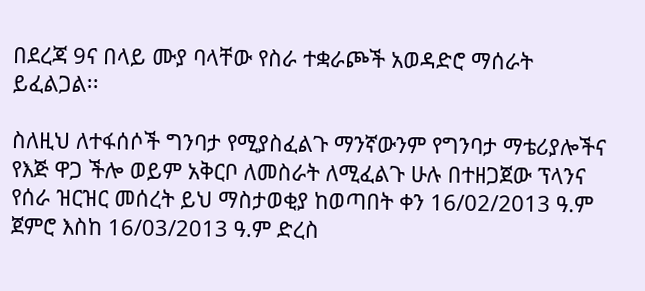በደረጃ 9ና በላይ ሙያ ባላቸው የስራ ተቋራጮች አወዳድሮ ማሰራት ይፈልጋል፡፡

ስለዚህ ለተፋሰሶች ግንባታ የሚያስፈልጉ ማንኛውንም የግንባታ ማቴሪያሎችና የእጅ ዋጋ ችሎ ወይም አቅርቦ ለመስራት ለሚፈልጉ ሁሉ በተዘጋጀው ፕላንና የሰራ ዝርዝር መሰረት ይህ ማስታወቂያ ከወጣበት ቀን 16/02/2013 ዓ.ም ጀምሮ እስከ 16/03/2013 ዓ.ም ድረስ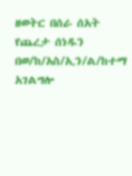ዘወትር በሰራ ሰአት የጨረታ ሰነዱን በወ/ከ/አስ/ኢን/ል/ከተማ አገልግሎ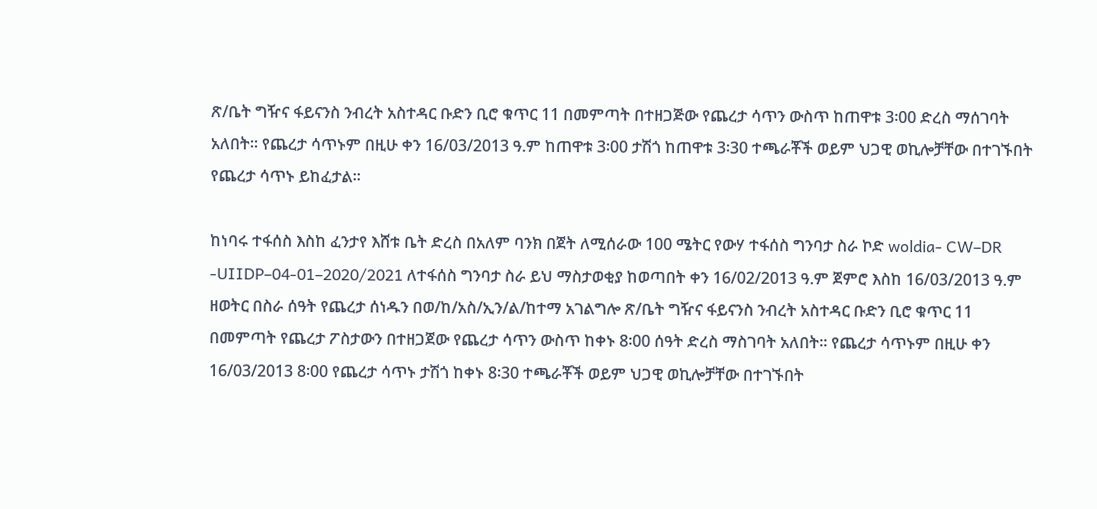ጽ/ቤት ግዥና ፋይናንስ ንብረት አስተዳር ቡድን ቢሮ ቁጥር 11 በመምጣት በተዘጋጅው የጨረታ ሳጥን ውስጥ ከጠዋቱ 3፡00 ድረስ ማሰገባት አለበት፡፡ የጨረታ ሳጥኑም በዚሁ ቀን 16/03/2013 ዓ.ም ከጠዋቱ 3፡00 ታሽጎ ከጠዋቱ 3፡30 ተጫራቾች ወይም ህጋዊ ወኪሎቻቸው በተገኙበት የጨረታ ሳጥኑ ይከፈታል፡፡

ከነባሩ ተፋሰስ እስከ ፈንታየ እሸቱ ቤት ድረስ በአለም ባንክ በጀት ለሚሰራው 100 ሜትር የውሃ ተፋሰስ ግንባታ ስራ ኮድ woldia- CW–DR -UIIDP–04-01–2020/2021 ለተፋሰስ ግንባታ ስራ ይህ ማስታወቂያ ከወጣበት ቀን 16/02/2013 ዓ.ም ጀምሮ እስከ 16/03/2013 ዓ.ም ዘወትር በስራ ሰዓት የጨረታ ሰነዱን በወ/ከ/አስ/ኢን/ል/ከተማ አገልግሎ ጽ/ቤት ግዥና ፋይናንስ ንብረት አስተዳር ቡድን ቢሮ ቁጥር 11 በመምጣት የጨረታ ፖስታውን በተዘጋጀው የጨረታ ሳጥን ውስጥ ከቀኑ 8፡00 ሰዓት ድረስ ማስገባት አለበት፡፡ የጨረታ ሳጥኑም በዚሁ ቀን 16/03/2013 8፡00 የጨረታ ሳጥኑ ታሽጎ ከቀኑ 8፡30 ተጫራቾች ወይም ህጋዊ ወኪሎቻቸው በተገኙበት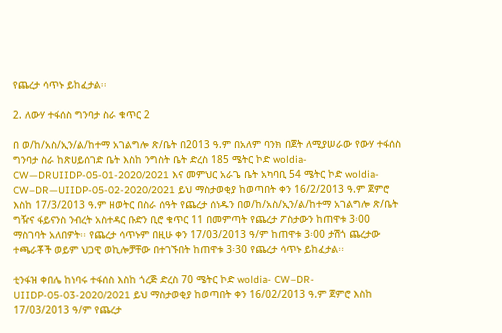የጨረታ ሳጥኑ ይከፈታል፡፡

2. ለውሃ ተፋሰስ ግንባታ ስራ ቁጥር 2

በ ወ/ከ/አስ/ኢን/ል/ከተማ አገልግሎ ጽ/ቤት በ2013 ዓ.ም በአለም ባንክ በጀት ለሚያሠራው የውሃ ተፋሰስ ግንባታ ስራ ከጽሀይሰገድ ቤት እስከ ንግስት ቤት ድረስ 185 ሜትር ኮድ woldia- CW—DRUIIDP-05-01-2020/2021 እና መምህር አራጌ ቤት አካባቢ 54 ሜትር ኮድ woldia- CW–DR—UIIDP-05-02-2020/2021 ይህ ማስታወቂያ ከወጣበት ቀን 16/2/2013 ዓ.ም ጀምሮ እስከ 17/3/2013 ዓ.ም ዘወትር በስራ ሰዓት የጨረታ ሰነዱን በወ/ከ/አስ/ኢን/ል/ከተማ አገልግሎ ጽ/ቤት ግዥና ፋይናንስ ንብረት አስተዳር ቡድን ቢሮ ቁጥር 11 በመምጣት የጨረታ ፖስታውን ከጠዋቱ 3፡00 ማስገባት አለበዎት፡፡ የጨረታ ሳጥኑም በዚሁ ቀን 17/03/2013 ዓ/ም ከጠዋቱ 3፡00 ታሽጎ ጨረታው ተጫራቾች ወይም ህጋዊ ወኪሎቻቸው በተገኙበት ከጠዋቱ 3፡30 የጨረታ ሳጥኑ ይከፈታል፡፡

ቲንፋዝ ቀበሌ ከነባሩ ተፋሰስ እስከ ጎረጅ ድረስ 70 ሜትር ኮድ woldia- CW–DR-UIIDP-05-03-2020/2021 ይህ ማስታወቂያ ከወጣበት ቀን 16/02/2013 ዓ.ም ጀምሮ እስከ 17/03/2013 ዓ/ም የጨረታ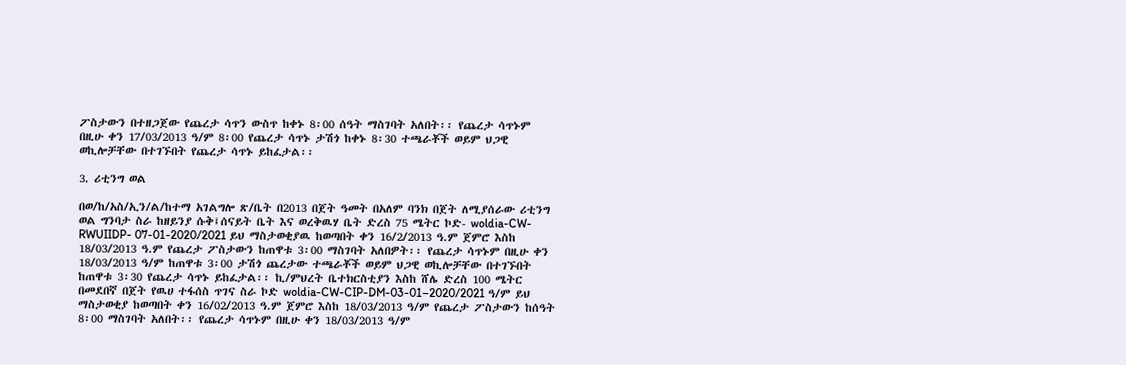ፖስታውን በተዘጋጀው የጨረታ ሳጥን ውስጥ ከቀኑ 8፡00 ሰዓት ማስገባት አለበት፡፡ የጨረታ ሳጥኑም በዚሁ ቀን 17/03/2013 ዓ/ም 8፡00 የጨረታ ሳጥኑ ታሽጎ ከቀኑ 8፡30 ተጫራቾች ወይም ህጋዊ ወኪሎቻቸው በተገኙበት የጨረታ ሳጥኑ ይከፈታል፡፡

3. ሪቲንግ ወል

በወ/ከ/አስ/ኢን/ል/ከተማ አገልግሎ ጽ/ቤት በ2013 በጀት ዓመት በአለም ባንክ በጀት ለሚያሰራው ሪቲንግ ወል ግንባታ ስራ ከዘይንያ ሱቅ፤ሰናይት ቤት እና ወረቅዉሃ ቤት ድረስ 75 ሜትር ኮድ- woldia-CW-RWUIIDP- 07-01-2020/2021 ይህ ማስታወቂያዉ ከወጣበት ቀን 16/2/2013 ዓ.ም ጀምሮ እስከ 18/03/2013 ዓ.ም የጨረታ ፖስታውን ከጠዋቱ 3፡00 ማስገባት አለበዎት፡፡ የጨረታ ሳጥኑም በዚሁ ቀን 18/03/2013 ዓ/ም ከጠዋቱ 3፡00 ታሽጎ ጨረታው ተጫራቾች ወይም ህጋዊ ወኪሎቻቸው በተገኙበት ከጠዋቱ 3፡30 የጨረታ ሳጥኑ ይከፈታል፡፡ ኪ/ምህረት ቤተክርስቲያን እስከ ሸሌ ድረስ 100 ሜትር በመደበኛ በጀት የዉሀ ተፋሰስ ጥገና ስራ ኮድ woldia-CW-CIP-DM-03-01–2020/2021 ዓ/ም ይህ ማስታወቂያ ከወጣበት ቀን 16/02/2013 ዓ.ም ጀምሮ እስከ 18/03/2013 ዓ/ም የጨረታ ፖስታውን ከሰዓት 8፡00 ማስገባት አለበት፡፡ የጨረታ ሳጥኑም በዚሁ ቀን 18/03/2013 ዓ/ም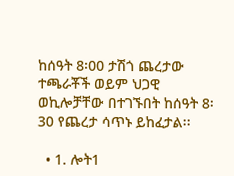ከሰዓት 8፡00 ታሽጎ ጨረታው ተጫራቾች ወይም ህጋዊ ወኪሎቻቸው በተገኙበት ከሰዓት 8፡30 የጨረታ ሳጥኑ ይከፈታል፡፡

  • 1. ሎት1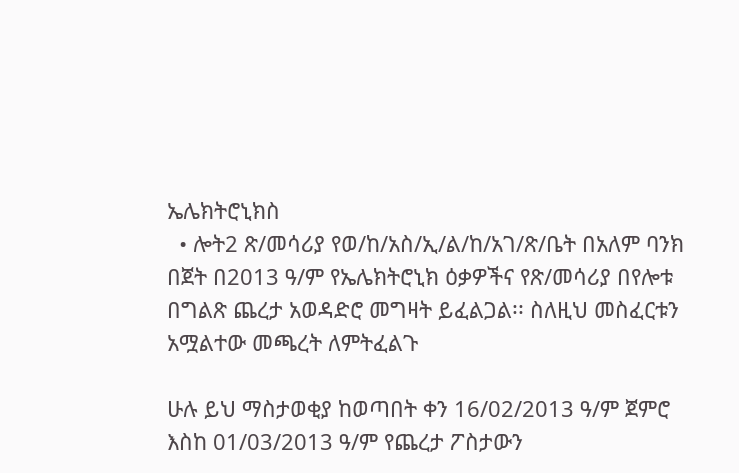ኤሌክትሮኒክስ
  • ሎት2 ጽ/መሳሪያ የወ/ከ/አስ/ኢ/ል/ከ/አገ/ጽ/ቤት በአለም ባንክ በጀት በ2013 ዓ/ም የኤሌክትሮኒክ ዕቃዎችና የጽ/መሳሪያ በየሎቱ በግልጽ ጨረታ አወዳድሮ መግዛት ይፈልጋል፡፡ ስለዚህ መስፈርቱን አሟልተው መጫረት ለምትፈልጉ

ሁሉ ይህ ማስታወቂያ ከወጣበት ቀን 16/02/2013 ዓ/ም ጀምሮ እስከ 01/03/2013 ዓ/ም የጨረታ ፖስታውን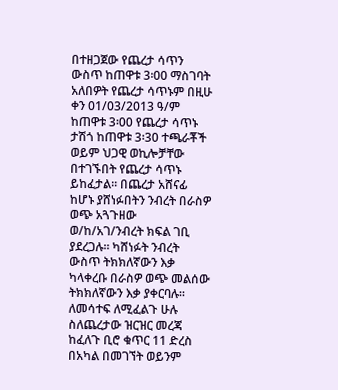በተዘጋጀው የጨረታ ሳጥን ውስጥ ከጠዋቱ 3፡00 ማስገባት አለበዎት የጨረታ ሳጥኑም በዚሁ ቀን 01/03/2013 ዓ/ም ከጠዋቱ 3፡00 የጨረታ ሳጥኑ ታሽጎ ከጠዋቱ 3፡30 ተጫራቾች ወይም ህጋዊ ወኪሎቻቸው በተገኙበት የጨረታ ሳጥኑ ይከፈታል፡፡ በጨረታ አሸናፊ ከሆኑ ያሸነፉበትን ንብረት በራስዎ ወጭ አጓጉዘው ወ/ከ/አገ/ንብረት ክፍል ገቢ ያደረጋሉ፡፡ ካሸነፉት ንብረት ውስጥ ትክክለኛውን እቃ ካላቀረቡ በራስዎ ወጭ መልሰው ትክክለኛውን እቃ ያቀርባሉ፡፡ ለመሳተፍ ለሚፈልጉ ሁሉ ስለጨረታው ዝርዝር መረጃ ከፈለጉ ቢሮ ቁጥር 11 ድረስ በአካል በመገኘት ወይንም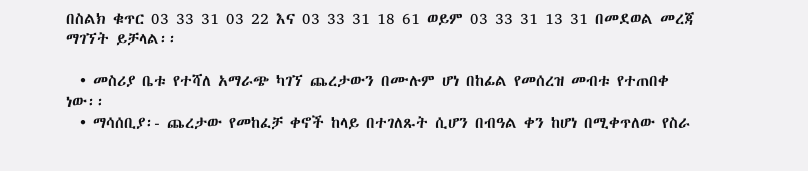በስልክ ቁጥር 03 33 31 03 22 እና 03 33 31 18 61 ወይም 03 33 31 13 31 በመደወል መረጃ ማገኘት ይቻላል፡፡

  • መስሪያ ቤቱ የተሻለ አማራጭ ካገኘ ጨረታውን በሙሉም ሆነ በከፊል የመሰረዝ መብቱ የተጠበቀ ነው፡፡
  • ማሳሰቢያ፡- ጨረታው የመከፈቻ ቀኖች ከላይ በተገለጹት ሲሆን በብዓል ቀን ከሆነ በሚቀጥለው የስራ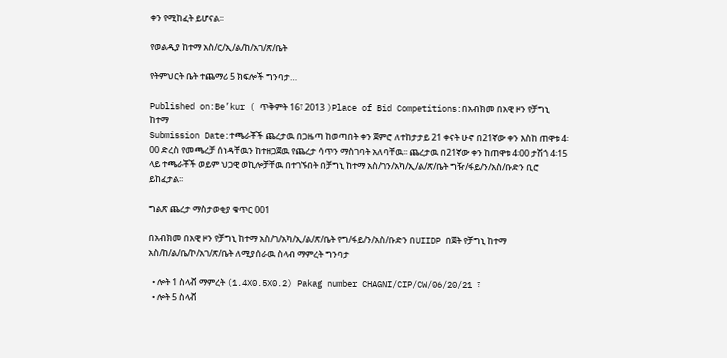ቀን የሚከፈት ይሆናል፡፡

የወልዲያ ከተማ አስ/ር/ኢ/ል/ከ/አገ/ጽ/ቤት

የትምህርት ቤት ተጨማሪ 5 ክፍሎች ግንባታ…

Published on:Be’kur ( ጥቅምት 16፣ 2013 )Place of Bid Competitions:በአብክመ በአዊ ዞን የቻግኒ ከተማ
Submission Date:ተጫራቾች ጨረታዉ በጋዜጣ ከወጣበት ቀን ጀምሮ ለተከታታይ 21 ቀናት ሁኖ በ21ኛው ቀን እስከ ጠዋቱ 4፡00 ድረስ የመጫረቻ ሰነዳቸዉን ከተዘጋጀዉ የጨረታ ሳጥን ማስገባት አለባቸዉ፡፡ ጨረታዉ በ21ኛው ቀን ከጠዋቱ 4፡00 ታሽጎ 4፡15 ላይ ተጫራቾች ወይም ህጋዊ ወኪሎቻቸዉ በተገኙበት በቻግኒ ከተማ አስ/ገን/አካ/ኢ/ል/ጽ/ቤት ግዥ/ፋይ/ን/አስ/ቡድን ቢሮ ይከፈታል፡፡

ግልጽ ጨረታ ማስታወቂያ ቁጥር 001

በአብክመ በአዊ ዞን የቻግኒ ከተማ አስ/ገ/አካ/ኢ/ል/ጽ/ቤት የግ/ፋይ/ን/አስ/ቡድን በUIIDP በጀት የቻግኒ ከተማ አስ/ከ/ል/ቤ/ኮ/አገ/ጽ/ቤት ለሚያሰራዉ ስላብ ማምረት ግንባታ

  • ሎት 1 ስላቭ ማምረት (1.4X0.5X0.2) Pakag number CHAGNI/CIP/CW/06/20/21 ፣
  • ሎት 5 ስላቭ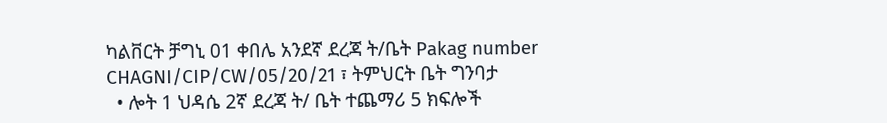ካልቨርት ቻግኒ 01 ቀበሌ አንደኛ ደረጃ ት/ቤት Pakag number CHAGNI/CIP/CW/05/20/21 ፣ ትምህርት ቤት ግንባታ
  • ሎት 1 ህዳሴ 2ኛ ደረጃ ት/ ቤት ተጨማሪ 5 ክፍሎች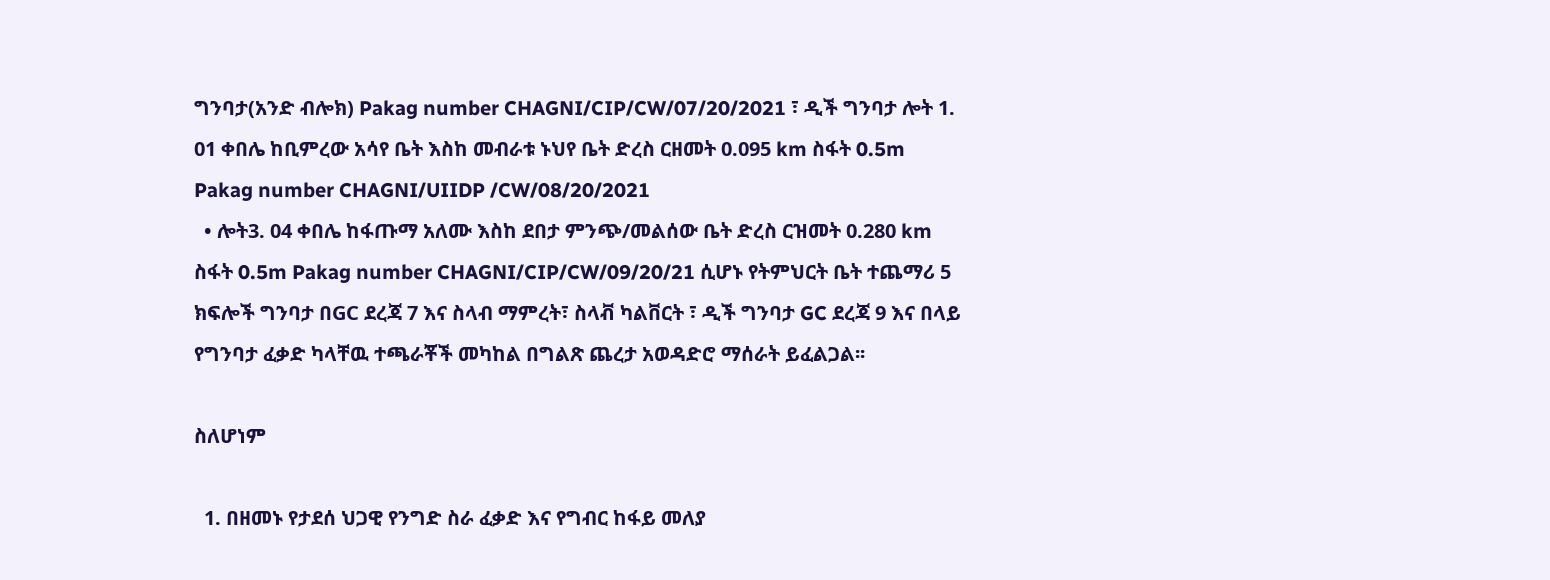ግንባታ(አንድ ብሎክ) Pakag number CHAGNI/CIP/CW/07/20/2021 ፣ ዲች ግንባታ ሎት 1. 01 ቀበሌ ከቢምረው አሳየ ቤት እስከ መብራቱ ኑህየ ቤት ድረስ ርዘመት 0.095 km ስፋት 0.5m Pakag number CHAGNI/UIIDP /CW/08/20/2021
  • ሎት3. 04 ቀበሌ ከፋጡማ አለሙ እስከ ደበታ ምንጭ/መልሰው ቤት ድረስ ርዝመት 0.280 km ስፋት 0.5m Pakag number CHAGNI/CIP/CW/09/20/21 ሲሆኑ የትምህርት ቤት ተጨማሪ 5 ክፍሎች ግንባታ በGC ደረጃ 7 እና ስላብ ማምረት፣ ስላቭ ካልቨርት ፣ ዲች ግንባታ GC ደረጃ 9 እና በላይ የግንባታ ፈቃድ ካላቸዉ ተጫራቾች መካከል በግልጽ ጨረታ አወዳድሮ ማሰራት ይፈልጋል፡፡

ስለሆነም

  1. በዘመኑ የታደሰ ህጋዊ የንግድ ስራ ፈቃድ እና የግብር ከፋይ መለያ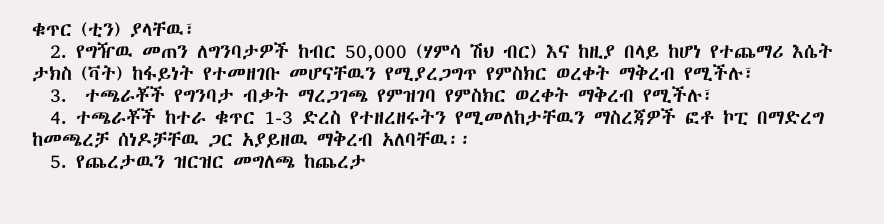ቁጥር (ቲን) ያላቸዉ፣
  2. የግዥዉ መጠን ለግንባታዎች ከብር 50,000 (ሃምሳ ሽህ ብር) እና ከዚያ በላይ ከሆነ የተጨማሪ እሴት ታክስ (ቫት) ከፋይነት የተመዘገቡ መሆናቸዉን የሚያረጋግጥ የምስክር ወረቀት ማቅረብ የሚችሉ፣
  3.  ተጫራቾች የግንባታ ብቃት ማረጋገጫ የምዝገባ የምስክር ወረቀት ማቅረብ የሚችሉ፣
  4. ተጫራቾች ከተራ ቁጥር 1-3 ድረስ የተዘረዘሩትን የሚመለከታቸዉን ማስረጃዎች ፎቶ ኮፒ በማድረግ ከመጫረቻ ሰነዶቻቸዉ ጋር አያይዘዉ ማቅረብ አለባቸዉ፡፡
  5. የጨረታዉን ዝርዝር መግለጫ ከጨረታ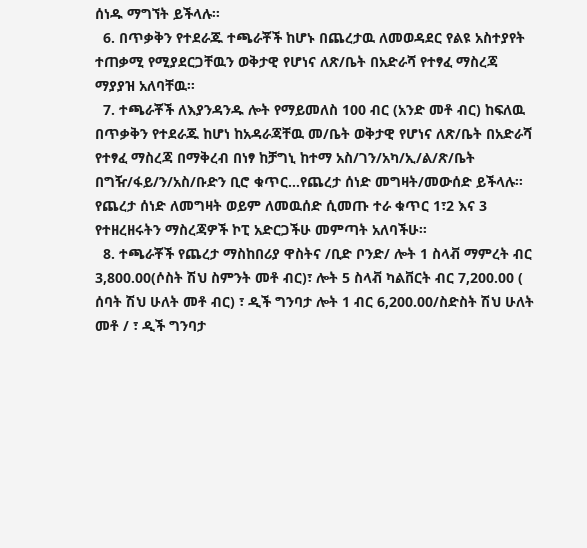ሰነዱ ማግኘት ይችላሉ፡፡
  6. በጥቃቅን የተደራጁ ተጫራቾች ከሆኑ በጨረታዉ ለመወዳደር የልዩ አስተያየት ተጠቃሚ የሚያደርጋቸዉን ወቅታዊ የሆነና ለጽ/ቤት በአድራሻ የተፃፈ ማስረጃ ማያያዝ አለባቸዉ፡፡
  7. ተጫራቾች ለእያንዳንዱ ሎት የማይመለስ 100 ብር (አንድ መቶ ብር) ከፍለዉ በጥቃቅን የተደራጁ ከሆነ ከአዳራጃቸዉ መ/ቤት ወቅታዊ የሆነና ለጽ/ቤት በአድራሻ የተፃፈ ማስረጃ በማቅረብ በነፃ ከቻግኒ ከተማ አስ/ገን/አካ/ኢ/ል/ጽ/ቤት በግዥ/ፋይ/ን/አስ/ቡድን ቢሮ ቁጥር…የጨረታ ሰነድ መግዛት/መውሰድ ይችላሉ፡፡ የጨረታ ሰነድ ለመግዛት ወይም ለመዉሰድ ሲመጡ ተራ ቁጥር 1፣2 እና 3 የተዘረዘሩትን ማስረጃዎች ኮፒ አድርጋችሁ መምጣት አለባችሁ፡፡
  8. ተጫራቾች የጨረታ ማስከበሪያ ዋስትና /ቢድ ቦንድ/ ሎት 1 ስላቭ ማምረት ብር 3,800.00(ሶስት ሽህ ስምንት መቶ ብር)፣ ሎት 5 ስላቭ ካልቨርት ብር 7,200.00 ( ሰባት ሽህ ሁለት መቶ ብር) ፣ ዲች ግንባታ ሎት 1 ብር 6,200.00/ስድስት ሽህ ሁለት መቶ / ፣ ዲች ግንባታ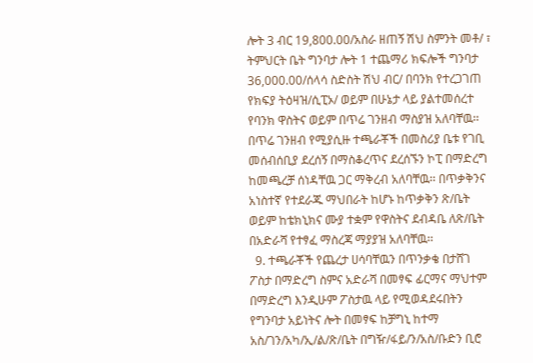ሎት 3 ብር 19,800.00/አስራ ዘጠኝ ሽህ ስምንት መቶ/ ፣ ትምህርት ቤት ግንባታ ሎት 1 ተጨማሪ ክፍሎች ግንባታ 36,000.00/ሰላሳ ስድስት ሽህ ብር/ በባንክ የተረጋገጠ የክፍያ ትዕዛዝ/ሲፒኦ/ ወይም በሁኔታ ላይ ያልተመሰረተ የባንክ ዋስትና ወይም በጥሬ ገንዘብ ማስያዝ አለባቸዉ፡፡በጥሬ ገንዘብ የሚያሲዙ ተጫራቾች በመስሪያ ቤቱ የገቢ መሰብሰቢያ ደረሰኝ በማስቆረጥና ደረሰኙን ኮፒ በማድረግ ከመጫረቻ ሰነዳቸዉ ጋር ማቅረብ አለባቸዉ፡፡ በጥቃቅንና አነስተኛ የተደራጁ ማህበራት ከሆኑ ከጥቃቅን ጽ/ቤት ወይም ከቴክኒክና ሙያ ተቋም የዋስትና ደብዳቤ ለጽ/ቤት በአድራሻ የተፃፈ ማስረጃ ማያያዝ አለባቸዉ፡፡
  9. ተጫራቾች የጨረታ ሀሳባቸዉን በጥንቃቄ በታሸገ ፖስታ በማድረግ ስምና አድራሻ በመፃፍ ፊርማና ማህተም በማድረግ እንዲሁም ፖስታዉ ላይ የሚወዳደሩበትን የግንባታ አይነትና ሎት በመፃፍ ከቻግኒ ከተማ አስ/ገን/አካ/ኢ/ል/ጽ/ቤት በግዥ/ፋይ/ን/አስ/ቡድን ቢሮ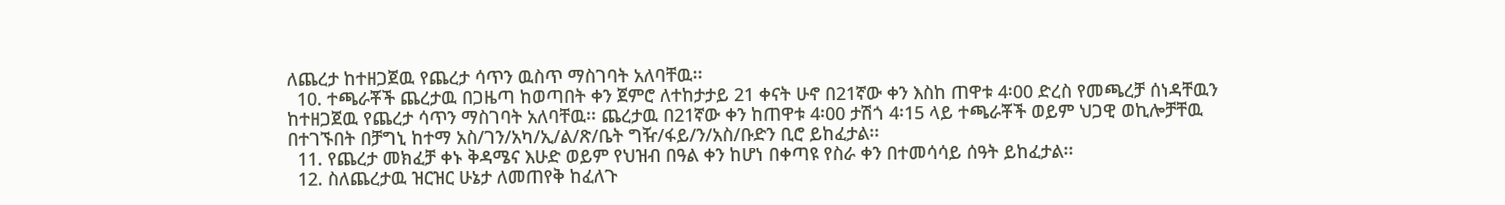ለጨረታ ከተዘጋጀዉ የጨረታ ሳጥን ዉስጥ ማስገባት አለባቸዉ፡፡
  10. ተጫራቾች ጨረታዉ በጋዜጣ ከወጣበት ቀን ጀምሮ ለተከታታይ 21 ቀናት ሁኖ በ21ኛው ቀን እስከ ጠዋቱ 4፡00 ድረስ የመጫረቻ ሰነዳቸዉን ከተዘጋጀዉ የጨረታ ሳጥን ማስገባት አለባቸዉ፡፡ ጨረታዉ በ21ኛው ቀን ከጠዋቱ 4፡00 ታሽጎ 4፡15 ላይ ተጫራቾች ወይም ህጋዊ ወኪሎቻቸዉ በተገኙበት በቻግኒ ከተማ አስ/ገን/አካ/ኢ/ል/ጽ/ቤት ግዥ/ፋይ/ን/አስ/ቡድን ቢሮ ይከፈታል፡፡
  11. የጨረታ መክፈቻ ቀኑ ቅዳሜና እሁድ ወይም የህዝብ በዓል ቀን ከሆነ በቀጣዩ የስራ ቀን በተመሳሳይ ሰዓት ይከፈታል፡፡
  12. ስለጨረታዉ ዝርዝር ሁኔታ ለመጠየቅ ከፈለጉ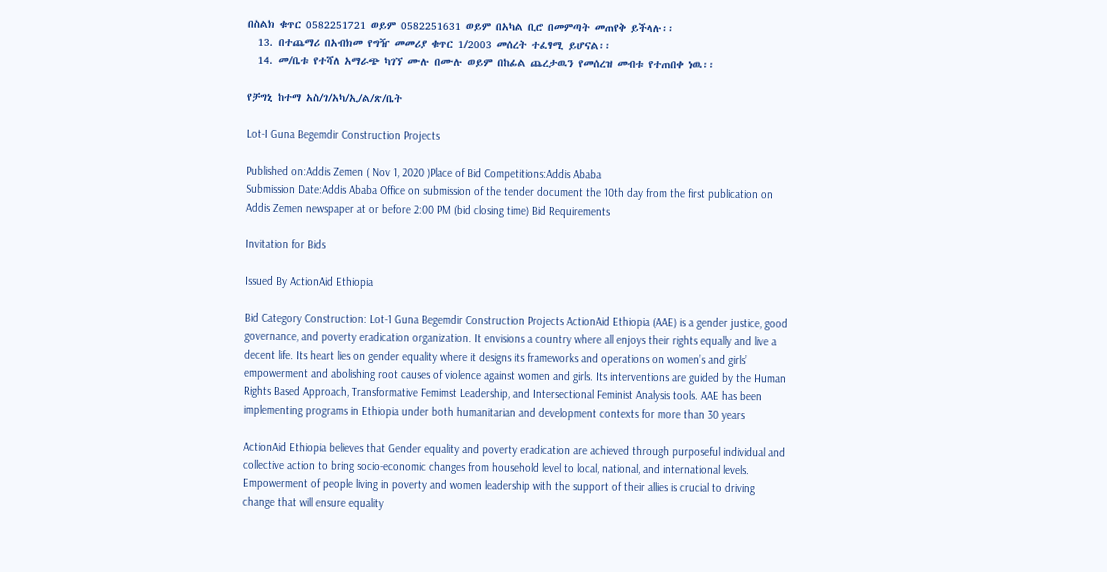በስልክ ቁጥር 0582251721 ወይም 0582251631 ወይም በአካል ቢሮ በመምጣት መጠየቅ ይችላሉ፡፡
  13. በተጨማሪ በአብክመ የግዥ መመሪያ ቁጥር 1/2003 መሰረት ተፈፃሚ ይሆናል፡፡
  14. መ/ቤቱ የተሻለ አማራጭ ካገኘ ሙሉ በሙሉ ወይም በከፊል ጨረታዉን የመሰረዝ መብቱ የተጠበቀ ነዉ፡፡

የቻግኒ ከተማ አስ/ገ/አካ/ኢ/ል/ጽ/ቤት

Lot-I Guna Begemdir Construction Projects

Published on:Addis Zemen ( Nov 1, 2020 )Place of Bid Competitions:Addis Ababa
Submission Date:Addis Ababa Office on submission of the tender document the 10th day from the first publication on Addis Zemen newspaper at or before 2:00 PM (bid closing time) Bid Requirements

Invitation for Bids

Issued By ActionAid Ethiopia

Bid Category Construction: Lot-1 Guna Begemdir Construction Projects ActionAid Ethiopia (AAE) is a gender justice, good governance, and poverty eradication organization. It envisions a country where all enjoys their rights equally and live a decent life. Its heart lies on gender equality where it designs its frameworks and operations on women’s and girls’ empowerment and abolishing root causes of violence against women and girls. Its interventions are guided by the Human Rights Based Approach, Transformative Femimst Leadership, and Intersectional Feminist Analysis tools. AAE has been implementing programs in Ethiopia under both humanitarian and development contexts for more than 30 years

ActionAid Ethiopia believes that Gender equality and poverty eradication are achieved through purposeful individual and collective action to bring socio-economic changes from household level to local, national, and international levels. Empowerment of people living in poverty and women leadership with the support of their allies is crucial to driving change that will ensure equality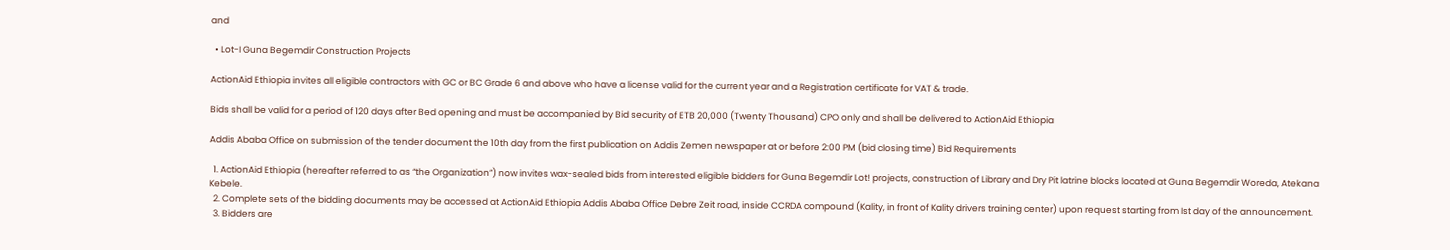and

  • Lot-I Guna Begemdir Construction Projects

ActionAid Ethiopia invites all eligible contractors with GC or BC Grade 6 and above who have a license valid for the current year and a Registration certificate for VAT & trade.

Bids shall be valid for a period of 120 days after Bed opening and must be accompanied by Bid security of ETB 20,000 (Twenty Thousand) CPO only and shall be delivered to ActionAid Ethiopia

Addis Ababa Office on submission of the tender document the 10th day from the first publication on Addis Zemen newspaper at or before 2:00 PM (bid closing time) Bid Requirements

  1. ActionAid Ethiopia (hereafter referred to as “the Organization”) now invites wax-sealed bids from interested eligible bidders for Guna Begemdir Lot! projects, construction of Library and Dry Pit latrine blocks located at Guna Begemdir Woreda, Atekana Kebele.
  2. Complete sets of the bidding documents may be accessed at ActionAid Ethiopia Addis Ababa Office Debre Zeit road, inside CCRDA compound (Kality, in front of Kality drivers training center) upon request starting from Ist day of the announcement.
  3. Bidders are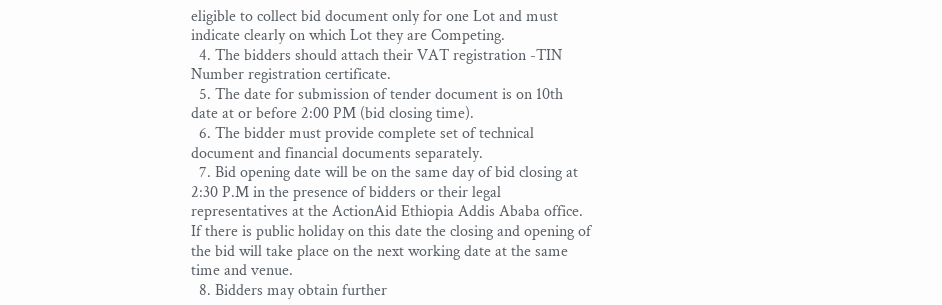eligible to collect bid document only for one Lot and must indicate clearly on which Lot they are Competing.
  4. The bidders should attach their VAT registration -TIN Number registration certificate.
  5. The date for submission of tender document is on 10th date at or before 2:00 PM (bid closing time).
  6. The bidder must provide complete set of technical document and financial documents separately.
  7. Bid opening date will be on the same day of bid closing at 2:30 P.M in the presence of bidders or their legal representatives at the ActionAid Ethiopia Addis Ababa office. If there is public holiday on this date the closing and opening of the bid will take place on the next working date at the same time and venue.
  8. Bidders may obtain further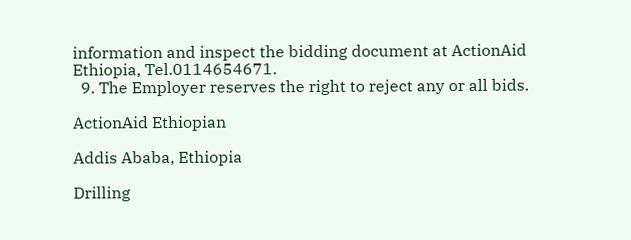information and inspect the bidding document at ActionAid Ethiopia, Tel.0114654671.
  9. The Employer reserves the right to reject any or all bids.

ActionAid Ethiopian

Addis Ababa, Ethiopia

Drilling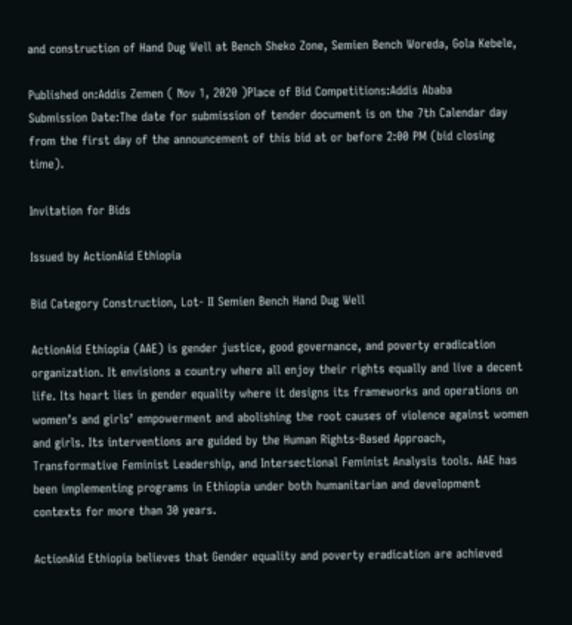and construction of Hand Dug Well at Bench Sheko Zone, Semien Bench Woreda, Gola Kebele,

Published on:Addis Zemen ( Nov 1, 2020 )Place of Bid Competitions:Addis Ababa
Submission Date:The date for submission of tender document is on the 7th Calendar day from the first day of the announcement of this bid at or before 2:00 PM (bid closing time).

Invitation for Bids

Issued by ActionAid Ethiopia

Bid Category Construction, Lot- II Semien Bench Hand Dug Well

ActionAid Ethiopia (AAE) is gender justice, good governance, and poverty eradication organization. It envisions a country where all enjoy their rights equally and live a decent life. Its heart lies in gender equality where it designs its frameworks and operations on women’s and girls’ empowerment and abolishing the root causes of violence against women and girls. Its interventions are guided by the Human Rights-Based Approach, Transformative Feminist Leadership, and Intersectional Feminist Analysis tools. AAE has been implementing programs in Ethiopia under both humanitarian and development contexts for more than 30 years.

ActionAid Ethiopia believes that Gender equality and poverty eradication are achieved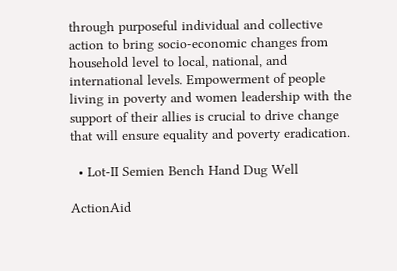through purposeful individual and collective action to bring socio-economic changes from household level to local, national, and international levels. Empowerment of people living in poverty and women leadership with the support of their allies is crucial to drive change that will ensure equality and poverty eradication.

  • Lot-II Semien Bench Hand Dug Well

ActionAid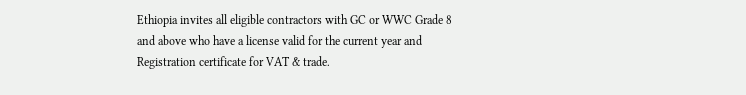Ethiopia invites all eligible contractors with GC or WWC Grade 8 and above who have a license valid for the current year and Registration certificate for VAT & trade.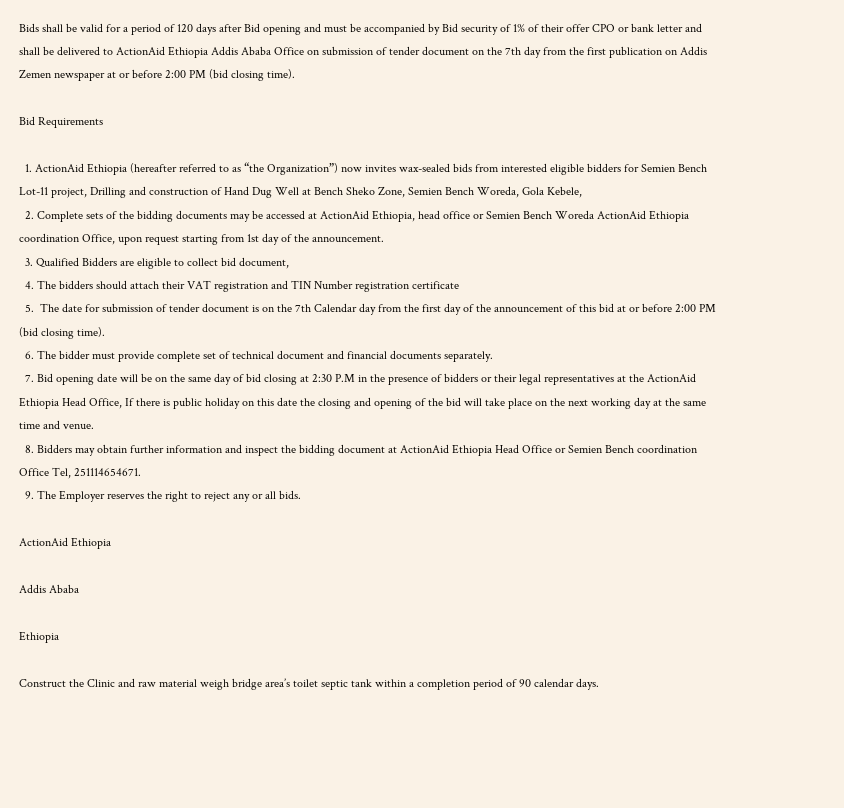Bids shall be valid for a period of 120 days after Bid opening and must be accompanied by Bid security of 1% of their offer CPO or bank letter and shall be delivered to ActionAid Ethiopia Addis Ababa Office on submission of tender document on the 7th day from the first publication on Addis Zemen newspaper at or before 2:00 PM (bid closing time).

Bid Requirements

  1. ActionAid Ethiopia (hereafter referred to as “the Organization”) now invites wax-sealed bids from interested eligible bidders for Semien Bench Lot-11 project, Drilling and construction of Hand Dug Well at Bench Sheko Zone, Semien Bench Woreda, Gola Kebele,
  2. Complete sets of the bidding documents may be accessed at ActionAid Ethiopia, head office or Semien Bench Woreda ActionAid Ethiopia coordination Office, upon request starting from 1st day of the announcement.
  3. Qualified Bidders are eligible to collect bid document,
  4. The bidders should attach their VAT registration and TIN Number registration certificate
  5.  The date for submission of tender document is on the 7th Calendar day from the first day of the announcement of this bid at or before 2:00 PM (bid closing time).
  6. The bidder must provide complete set of technical document and financial documents separately.
  7. Bid opening date will be on the same day of bid closing at 2:30 P.M in the presence of bidders or their legal representatives at the ActionAid Ethiopia Head Office, If there is public holiday on this date the closing and opening of the bid will take place on the next working day at the same time and venue.
  8. Bidders may obtain further information and inspect the bidding document at ActionAid Ethiopia Head Office or Semien Bench coordination Office Tel, 251114654671.
  9. The Employer reserves the right to reject any or all bids.

ActionAid Ethiopia

Addis Ababa

Ethiopia

Construct the Clinic and raw material weigh bridge area’s toilet septic tank within a completion period of 90 calendar days.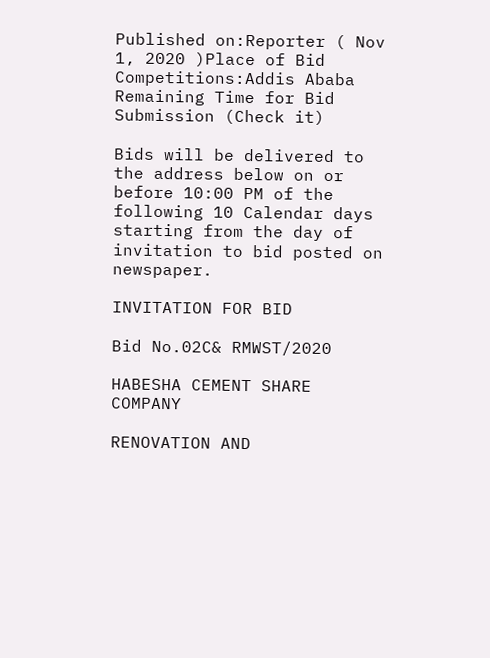Published on:Reporter ( Nov 1, 2020 )Place of Bid Competitions:Addis Ababa
Remaining Time for Bid Submission (Check it)

Bids will be delivered to the address below on or before 10:00 PM of the following 10 Calendar days starting from the day of invitation to bid posted on newspaper.

INVITATION FOR BID

Bid No.02C& RMWST/2020

HABESHA CEMENT SHARE COMPANY

RENOVATION AND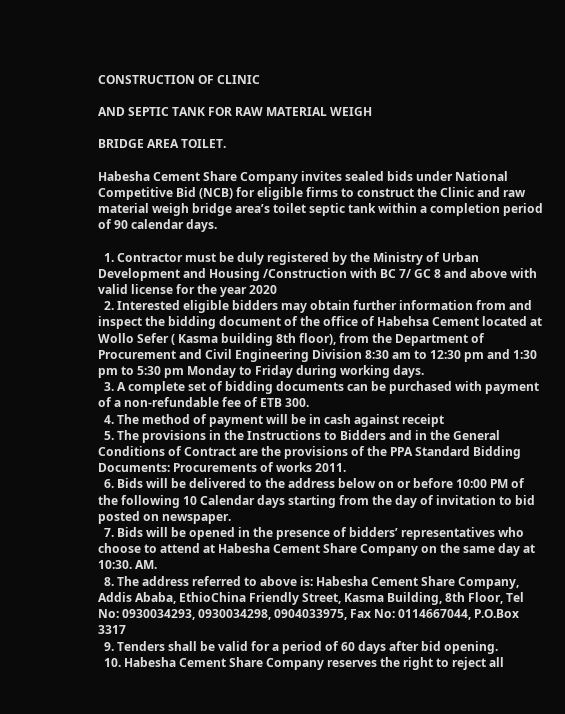CONSTRUCTION OF CLINIC

AND SEPTIC TANK FOR RAW MATERIAL WEIGH

BRIDGE AREA TOILET.

Habesha Cement Share Company invites sealed bids under National Competitive Bid (NCB) for eligible firms to construct the Clinic and raw material weigh bridge area’s toilet septic tank within a completion period of 90 calendar days.

  1. Contractor must be duly registered by the Ministry of Urban Development and Housing /Construction with BC 7/ GC 8 and above with valid license for the year 2020
  2. Interested eligible bidders may obtain further information from and inspect the bidding document of the office of Habehsa Cement located at Wollo Sefer ( Kasma building 8th floor), from the Department of Procurement and Civil Engineering Division 8:30 am to 12:30 pm and 1:30 pm to 5:30 pm Monday to Friday during working days.
  3. A complete set of bidding documents can be purchased with payment of a non-refundable fee of ETB 300.
  4. The method of payment will be in cash against receipt
  5. The provisions in the Instructions to Bidders and in the General Conditions of Contract are the provisions of the PPA Standard Bidding Documents: Procurements of works 2011.
  6. Bids will be delivered to the address below on or before 10:00 PM of the following 10 Calendar days starting from the day of invitation to bid posted on newspaper.
  7. Bids will be opened in the presence of bidders’ representatives who choose to attend at Habesha Cement Share Company on the same day at 10:30. AM.
  8. The address referred to above is: Habesha Cement Share Company, Addis Ababa, EthioChina Friendly Street, Kasma Building, 8th Floor, Tel No: 0930034293, 0930034298, 0904033975, Fax No: 0114667044, P.O.Box 3317
  9. Tenders shall be valid for a period of 60 days after bid opening.
  10. Habesha Cement Share Company reserves the right to reject all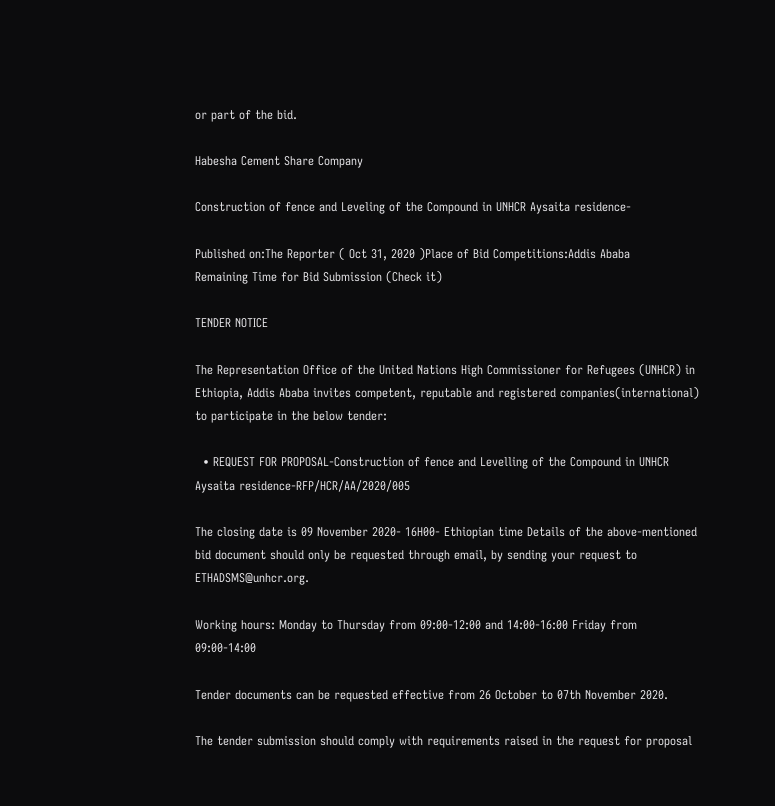or part of the bid.

Habesha Cement Share Company

Construction of fence and Leveling of the Compound in UNHCR Aysaita residence-

Published on:The Reporter ( Oct 31, 2020 )Place of Bid Competitions:Addis Ababa
Remaining Time for Bid Submission (Check it)

TENDER NOTICE

The Representation Office of the United Nations High Commissioner for Refugees (UNHCR) in Ethiopia, Addis Ababa invites competent, reputable and registered companies(international) to participate in the below tender:

  • REQUEST FOR PROPOSAL-Construction of fence and Levelling of the Compound in UNHCR Aysaita residence-RFP/HCR/AA/2020/005

The closing date is 09 November 2020- 16H00- Ethiopian time Details of the above-mentioned bid document should only be requested through email, by sending your request to ETHADSMS@unhcr.org.

Working hours: Monday to Thursday from 09:00-12:00 and 14:00-16:00 Friday from 09:00-14:00

Tender documents can be requested effective from 26 October to 07th November 2020.

The tender submission should comply with requirements raised in the request for proposal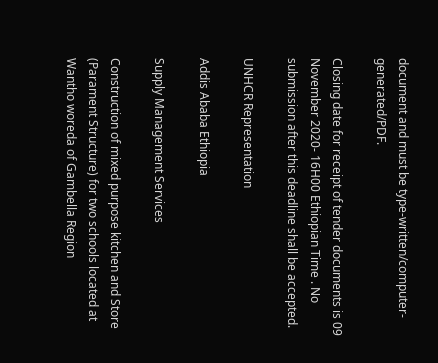document and must be type-written/computer-generated/PDF.

Closing date for receipt of tender documents is 09 November 2020- 16H00 Ethiopian Time . No submission after this deadline shall be accepted.

UNHCR Representation

Addis Ababa Ethiopia

Supply Management Services

Construction of mixed purpose kitchen and Store (Parament Structure) for two schools located at Wantho woreda of Gambella Region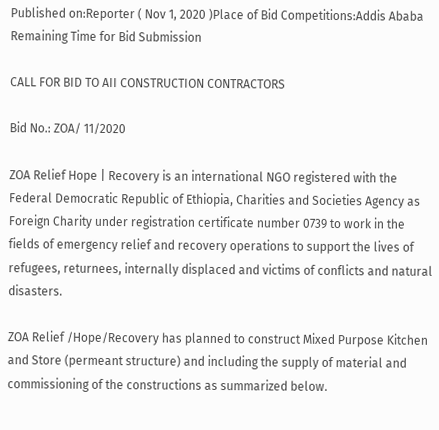Published on:Reporter ( Nov 1, 2020 )Place of Bid Competitions:Addis Ababa
Remaining Time for Bid Submission

CALL FOR BID TO AII CONSTRUCTION CONTRACTORS

Bid No.: ZOA/ 11/2020

ZOA Relief Hope | Recovery is an international NGO registered with the Federal Democratic Republic of Ethiopia, Charities and Societies Agency as Foreign Charity under registration certificate number 0739 to work in the fields of emergency relief and recovery operations to support the lives of refugees, returnees, internally displaced and victims of conflicts and natural disasters.

ZOA Relief /Hope/Recovery has planned to construct Mixed Purpose Kitchen and Store (permeant structure) and including the supply of material and commissioning of the constructions as summarized below.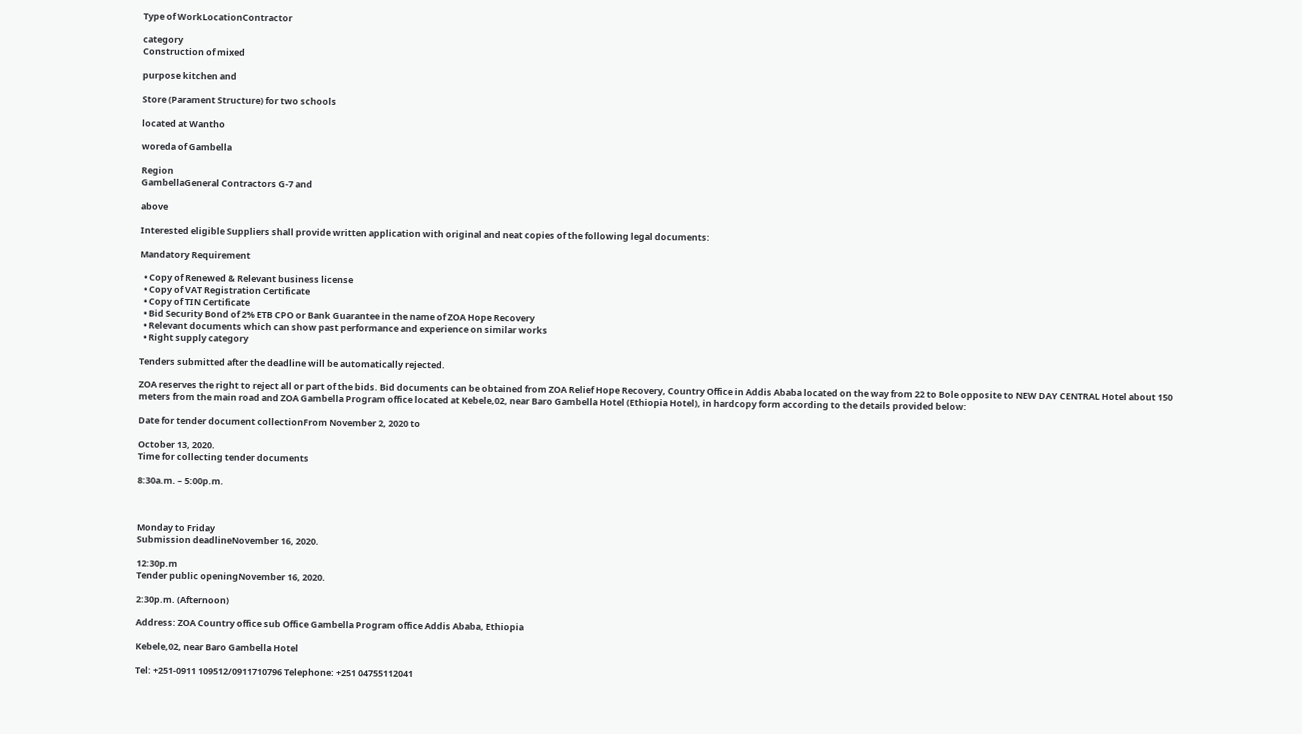Type of WorkLocationContractor

category
Construction of mixed

purpose kitchen and

Store (Parament Structure) for two schools

located at Wantho

woreda of Gambella

Region
GambellaGeneral Contractors G-7 and

above

Interested eligible Suppliers shall provide written application with original and neat copies of the following legal documents:

Mandatory Requirement

  • Copy of Renewed & Relevant business license
  • Copy of VAT Registration Certificate
  • Copy of TIN Certificate
  • Bid Security Bond of 2% ETB CPO or Bank Guarantee in the name of ZOA Hope Recovery
  • Relevant documents which can show past performance and experience on similar works
  • Right supply category

Tenders submitted after the deadline will be automatically rejected.

ZOA reserves the right to reject all or part of the bids. Bid documents can be obtained from ZOA Relief Hope Recovery, Country Office in Addis Ababa located on the way from 22 to Bole opposite to NEW DAY CENTRAL Hotel about 150 meters from the main road and ZOA Gambella Program office located at Kebele,02, near Baro Gambella Hotel (Ethiopia Hotel), in hardcopy form according to the details provided below:

Date for tender document collectionFrom November 2, 2020 to

October 13, 2020.
Time for collecting tender documents

8:30a.m. – 5:00p.m.



Monday to Friday
Submission deadlineNovember 16, 2020.

12:30p.m
Tender public openingNovember 16, 2020.

2:30p.m. (Afternoon)

Address: ZOA Country office sub Office Gambella Program office Addis Ababa, Ethiopia

Kebele,02, near Baro Gambella Hotel

Tel: +251-0911 109512/0911710796 Telephone: +251 04755112041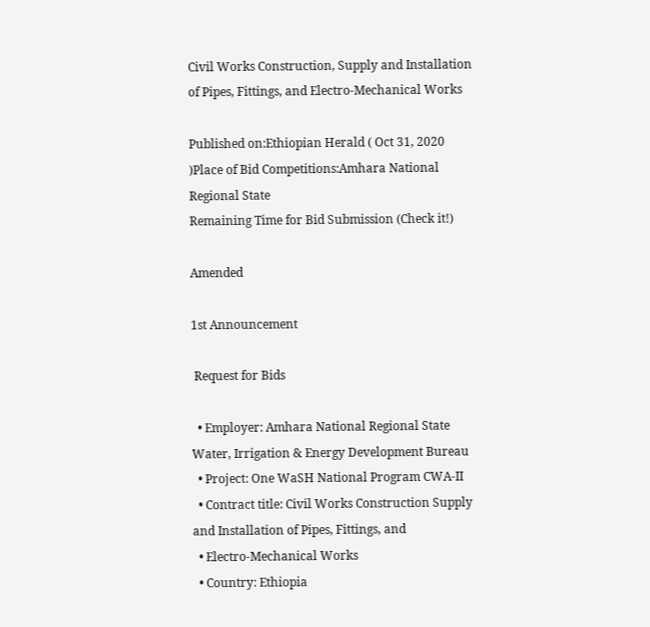Civil Works Construction, Supply and Installation of Pipes, Fittings, and Electro-Mechanical Works

Published on:Ethiopian Herald ( Oct 31, 2020 )Place of Bid Competitions:Amhara National Regional State
Remaining Time for Bid Submission (Check it!)

Amended

1st Announcement

 Request for Bids

  • Employer: Amhara National Regional State Water, Irrigation & Energy Development Bureau
  • Project: One WaSH National Program CWA-II
  • Contract title: Civil Works Construction Supply and Installation of Pipes, Fittings, and
  • Electro-Mechanical Works
  • Country: Ethiopia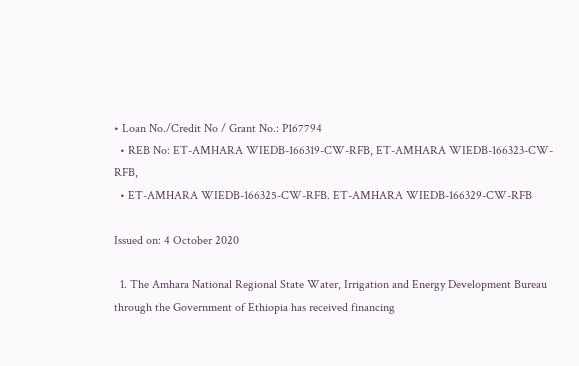• Loan No./Credit No / Grant No.: P167794
  • REB No: ET-AMHARA WIEDB-166319-CW-RFB, ET-AMHARA WIEDB-166323-CW-RFB,
  • ET-AMHARA WIEDB-166325-CW-RFB. ET-AMHARA WIEDB-166329-CW-RFB

Issued on: 4 October 2020

  1. The Amhara National Regional State Water, Irrigation and Energy Development Bureau through the Government of Ethiopia has received financing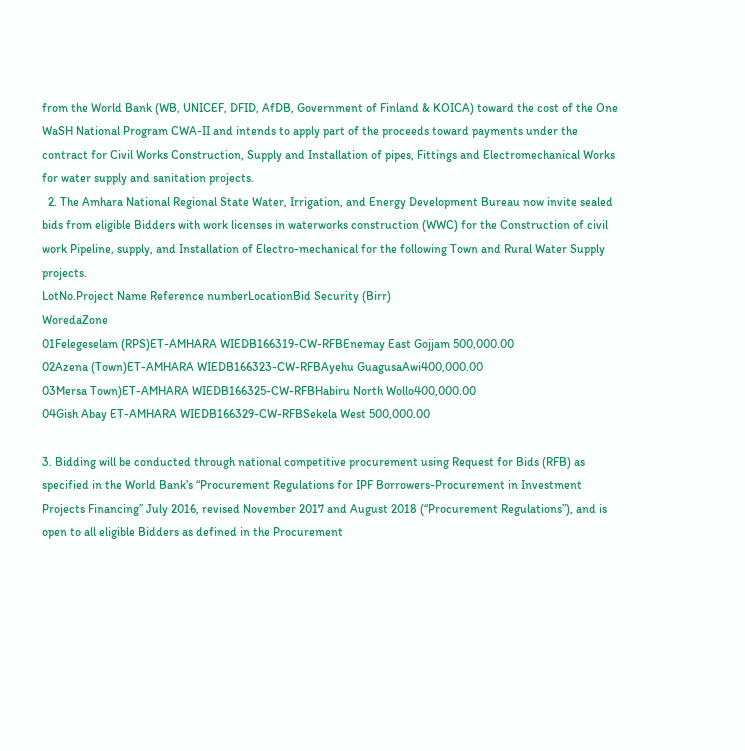from the World Bank (WB, UNICEF, DFID, AfDB, Government of Finland & KOICA) toward the cost of the One WaSH National Program CWA-II and intends to apply part of the proceeds toward payments under the contract for Civil Works Construction, Supply and Installation of pipes, Fittings and Electromechanical Works for water supply and sanitation projects.
  2. The Amhara National Regional State Water, Irrigation, and Energy Development Bureau now invite sealed bids from eligible Bidders with work licenses in waterworks construction (WWC) for the Construction of civil work Pipeline, supply, and Installation of Electro-mechanical for the following Town and Rural Water Supply projects.
LotNo.Project Name Reference numberLocationBid Security (Birr)
WoredaZone
01Felegeselam (RPS)ET-AMHARA WIEDB166319-CW-RFBEnemay East Gojjam 500,000.00
02Azena (Town)ET-AMHARA WIEDB166323-CW-RFBAyehu GuagusaAwi400,000.00
03Mersa Town)ET-AMHARA WIEDB166325-CW-RFBHabiru North Wollo400,000.00
04Gish Abay ET-AMHARA WIEDB166329-CW-RFBSekela West 500,000.00

3. Bidding will be conducted through national competitive procurement using Request for Bids (RFB) as specified in the World Bank’s “Procurement Regulations for IPF Borrowers-Procurement in Investment Projects Financing” July 2016, revised November 2017 and August 2018 (“Procurement Regulations”), and is open to all eligible Bidders as defined in the Procurement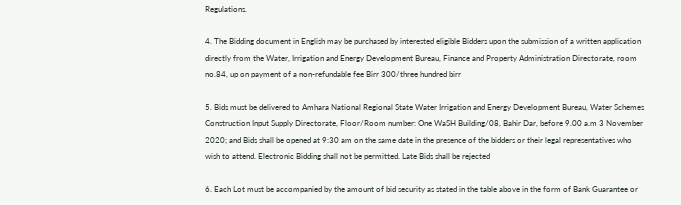Regulations.

4. The Bidding document in English may be purchased by interested eligible Bidders upon the submission of a written application directly from the Water, Irrigation and Energy Development Bureau, Finance and Property Administration Directorate, room no.84, up on payment of a non-refundable fee Birr 300/three hundred birr

5. Bids must be delivered to Amhara National Regional State Water Irrigation and Energy Development Bureau, Water Schemes Construction Input Supply Directorate, Floor/Room number: One WaSH Building/08, Bahir Dar, before 9.00 a.m 3 November 2020; and Bids shall be opened at 9:30 am on the same date in the presence of the bidders or their legal representatives who wish to attend. Electronic Bidding shall not be permitted. Late Bids shall be rejected

6. Each Lot must be accompanied by the amount of bid security as stated in the table above in the form of Bank Guarantee or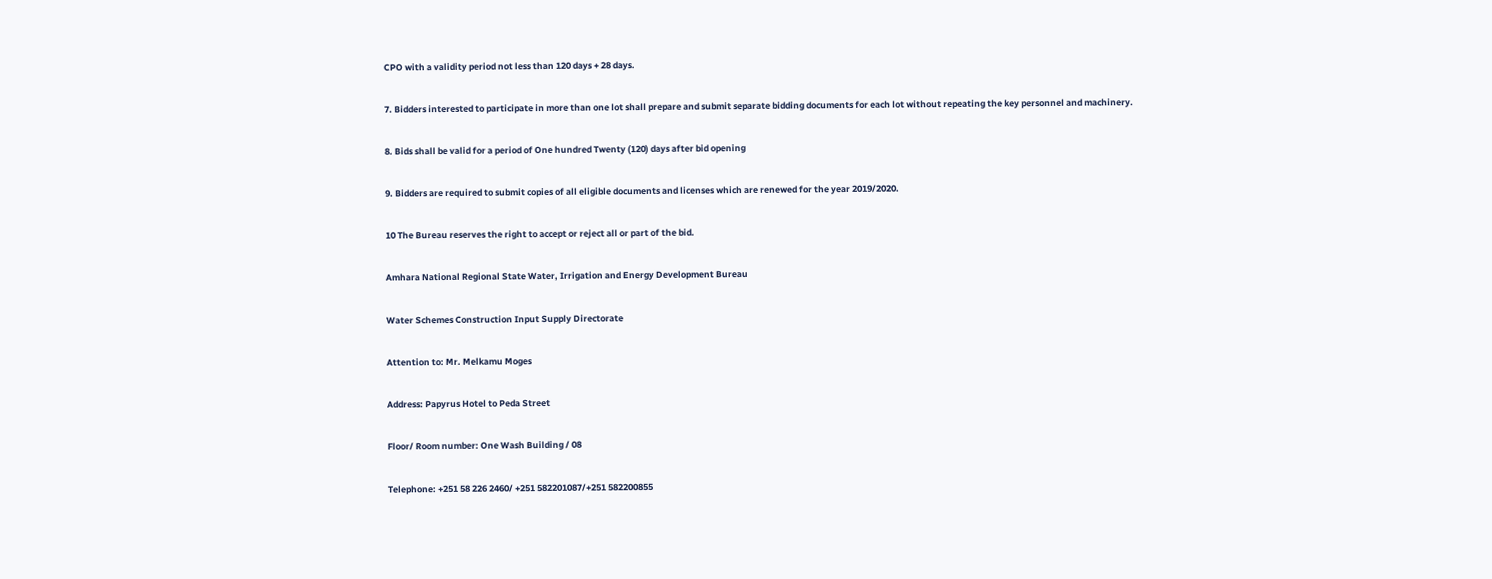CPO with a validity period not less than 120 days + 28 days.

7. Bidders interested to participate in more than one lot shall prepare and submit separate bidding documents for each lot without repeating the key personnel and machinery.

8. Bids shall be valid for a period of One hundred Twenty (120) days after bid opening

9. Bidders are required to submit copies of all eligible documents and licenses which are renewed for the year 2019/2020.

10 The Bureau reserves the right to accept or reject all or part of the bid.

Amhara National Regional State Water, Irrigation and Energy Development Bureau

Water Schemes Construction Input Supply Directorate

Attention to: Mr. Melkamu Moges

Address: Papyrus Hotel to Peda Street

Floor/ Room number: One Wash Building / 08

Telephone: +251 58 226 2460/ +251 582201087/+251 582200855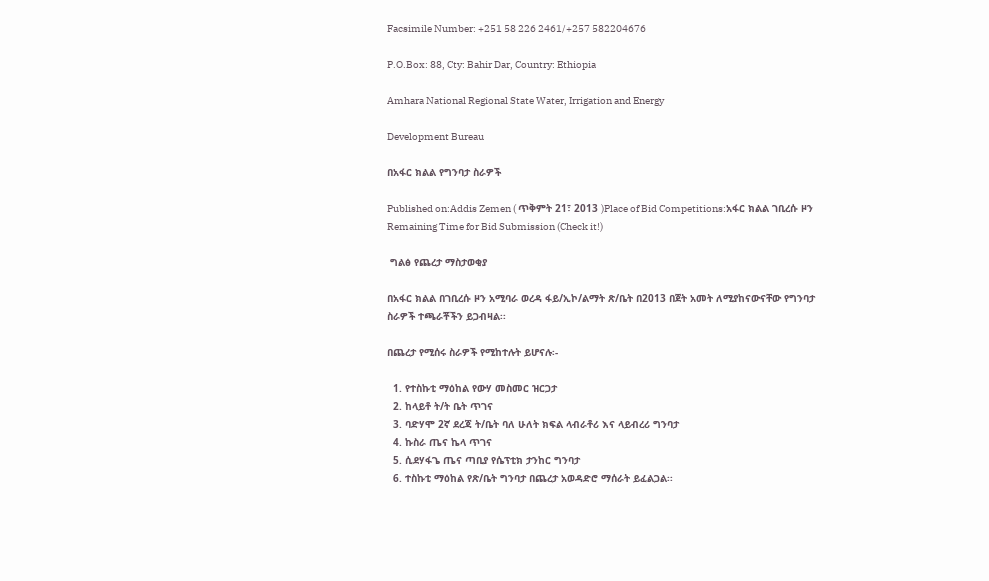Facsimile Number: +251 58 226 2461/+257 582204676

P.O.Box: 88, Cty: Bahir Dar, Country: Ethiopia

Amhara National Regional State Water, Irrigation and Energy

Development Bureau

በአፋር ክልል የግንባታ ስራዎች

Published on:Addis Zemen ( ጥቅምት 21፣ 2013 )Place of Bid Competitions:አፋር ክልል ገቢረሱ ዞን
Remaining Time for Bid Submission (Check it!)

 ግልፅ የጨረታ ማስታወቂያ

በአፋር ክልል በገቢረሱ ዞን አሚባራ ወረዳ ፋይ/ኢኮ/ልማት ጽ/ቤት በ2013 በጀት አመት ለሚያከናውናቸው የግንባታ ስራዎች ተጫራቾችን ይጋብዛል፡፡

በጨረታ የሚሰሩ ስራዎች የሚከተሉት ይሆናሉ፡-

  1. የተስኩቲ ማዕከል የውሃ መስመር ዝርጋታ
  2. ከላይቶ ት/ት ቤት ጥገና
  3. ባድሃሞ 2ኛ ደረጃ ት/ቤት ባለ ሁለት ክፍል ላብራቶሪ እና ላይብረሪ ግንባታ
  4. ኩስራ ጤና ኬላ ጥገና
  5. ሲደሃፋጌ ጤና ጣቢያ የሴፕቲክ ታንከር ግንባታ
  6. ተስኩቲ ማዕከል የጽ/ቤት ግንባታ በጨረታ አወዳድሮ ማሰራት ይፈልጋል፡፡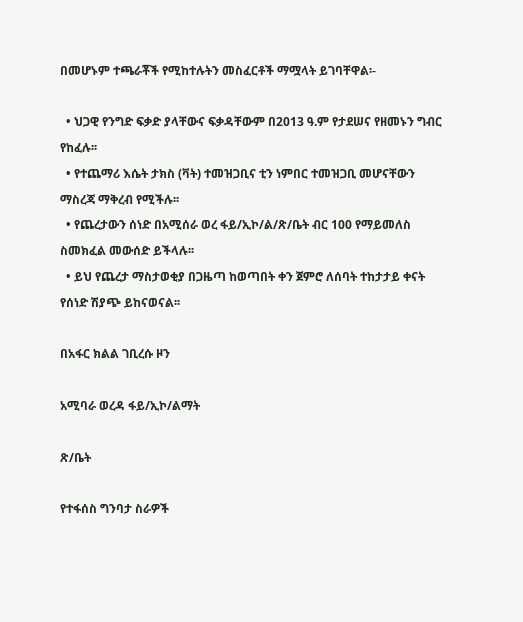በመሆኑም ተጫራቾች የሚከተሉትን መስፈርቶች ማሟላት ይገባቸዋል፡-

  • ህጋዊ የንግድ ፍቃድ ያላቸውና ፍቃዳቸውም በ2013 ዓ.ም የታደሠና የዘመኑን ግብር የከፈሉ፡፡
  • የተጨማሪ እሴት ታክስ (ቫት) ተመዝጋቢና ቲን ነምበር ተመዝጋቢ መሆናቸውን ማስረጃ ማቅረብ የሚችሉ፡፡
  • የጨረታውን ሰነድ በአሚሰራ ወረ ፋይ/ኢኮ/ል/ጽ/ቤት ብር 100 የማይመለስ ስመክፈል መውሰድ ይችላሉ፡፡
  • ይህ የጨረታ ማስታወቂያ በጋዜጣ ከወጣበት ቀን ጀምሮ ለሰባት ተከታታይ ቀናት የሰነድ ሽያጭ ይከናወናል፡፡

በአፋር ክልል ገቢረሱ ዞን

አሚባራ ወረዳ ፋይ/ኢኮ/ልማት

ጽ/ቤት

የተፋሰስ ግንባታ ስራዎች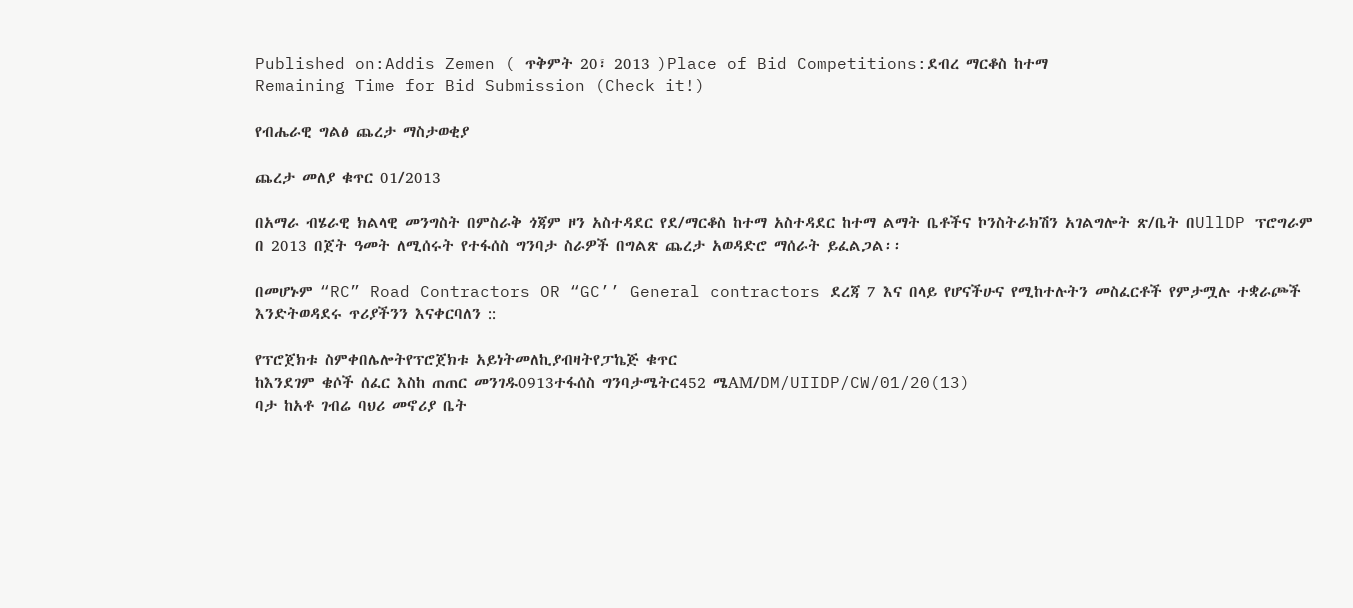Published on:Addis Zemen ( ጥቅምት 20፣ 2013 )Place of Bid Competitions:ደብረ ማርቆስ ከተማ
Remaining Time for Bid Submission (Check it!)

የብሔራዊ ግልፅ ጨረታ ማስታወቂያ

ጨረታ መለያ ቁጥር 01/2013

በአማራ ብሄራዊ ክልላዊ መንግስት በምስራቅ ጎጃም ዞን አስተዳደር የደ/ማርቆስ ከተማ አስተዳደር ከተማ ልማት ቤቶችና ኮንስትራክሽን አገልግሎት ጽ/ቤት በUllDP ፕሮግራም በ 2013 በጀት ዓመት ለሚሰሩት የተፋሰስ ግንባታ ስራዎች በግልጽ ጨረታ አወዳድሮ ማሰራት ይፈልጋል፡፡

በመሆኑም “RC” Road Contractors OR “GC’’ General contractors ደረጃ 7 እና በላይ የሆናችሁና የሚከተሉትን መስፈርቶች የምታሟሉ ተቋራጮች እንድትወዳደሩ ጥሪያችንን እናቀርባለን ::

የፕሮጀክቱ ስምቀበሌሎትየፕሮጀክቱ አይነትመለኪያብዛትየፓኬጅ ቁጥር
ከእንደገም ቄሶች ሰፈር እስከ ጠጠር መንገዱ0913ተፋሰስ ግንባታሜትር452 ሜAM/DM/UIIDP/CW/01/20(13)
ባታ ከአቶ ገብሬ ባህሪ መኖሪያ ቤት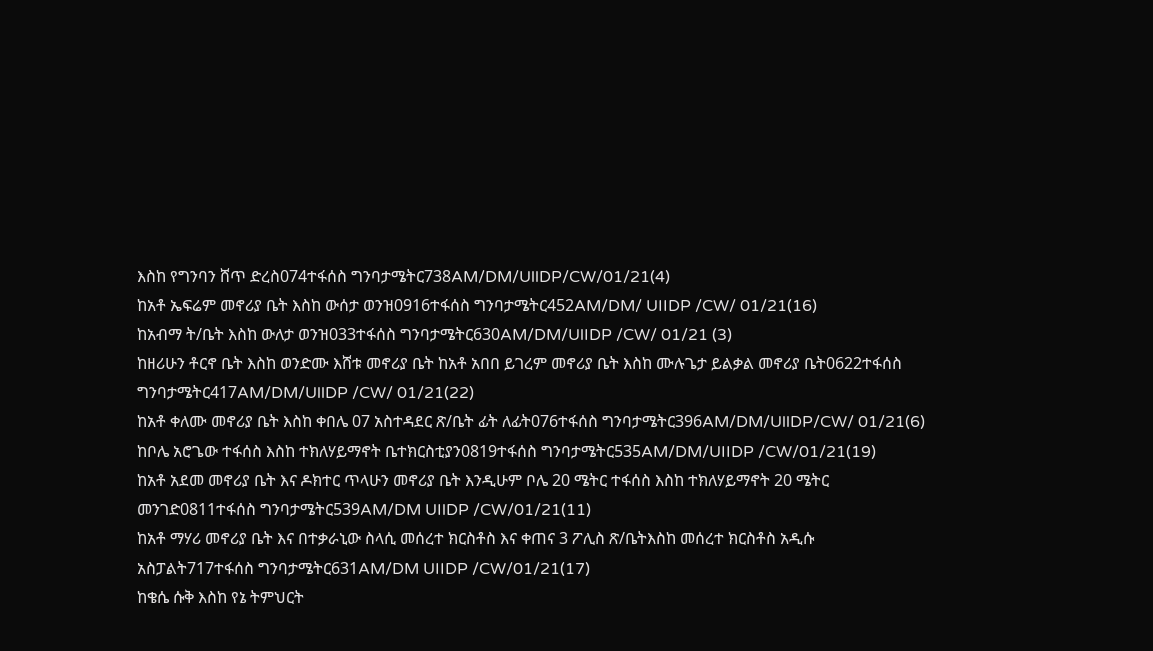እስከ የግንባን ሸጥ ድረስ074ተፋሰስ ግንባታሜትር738AM/DM/UllDP/CW/01/21(4)
ከአቶ ኤፍሬም መኖሪያ ቤት እስከ ውሰታ ወንዝ0916ተፋሰስ ግንባታሜትር452AM/DM/ UIIDP /CW/ 01/21(16)
ከአብማ ት/ቤት እስከ ውለታ ወንዝ033ተፋሰስ ግንባታሜትር630AM/DM/UlIDP /CW/ 01/21 (3)
ከዘሪሁን ቶርኖ ቤት እስከ ወንድሙ እሸቱ መኖሪያ ቤት ከአቶ አበበ ይገረም መኖሪያ ቤት እስከ ሙሉጌታ ይልቃል መኖሪያ ቤት0622ተፋሰስ ግንባታሜትር417AM/DM/UllDP /CW/ 01/21(22)
ከአቶ ቀለሙ መኖሪያ ቤት እስከ ቀበሌ 07 አስተዳደር ጽ/ቤት ፊት ለፊት076ተፋሰስ ግንባታሜትር396AM/DM/UllDP/CW/ 01/21(6)
ከቦሌ አሮጌው ተፋሰስ እስከ ተክለሃይማኖት ቤተክርስቲያን0819ተፋሰስ ግንባታሜትር535AM/DM/UIIDP /CW/01/21(19)
ከአቶ አደመ መኖሪያ ቤት እና ዶክተር ጥላሁን መኖሪያ ቤት እንዲሁም ቦሌ 20 ሜትር ተፋሰስ እስከ ተክለሃይማኖት 20 ሜትር መንገድ0811ተፋሰስ ግንባታሜትር539AM/DM UIlDP /CW/01/21(11)
ከአቶ ማሃሪ መኖሪያ ቤት እና በተቃራኒው ስላሲ መሰረተ ክርስቶስ እና ቀጠና 3 ፖሊስ ጽ/ቤትእስከ መሰረተ ክርስቶስ አዲሱ አስፓልት717ተፋሰስ ግንባታሜትር631AM/DM UIIDP /CW/01/21(17)
ከቄሴ ሱቅ እስከ የኔ ትምህርት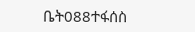ቤት088ተፋሰስ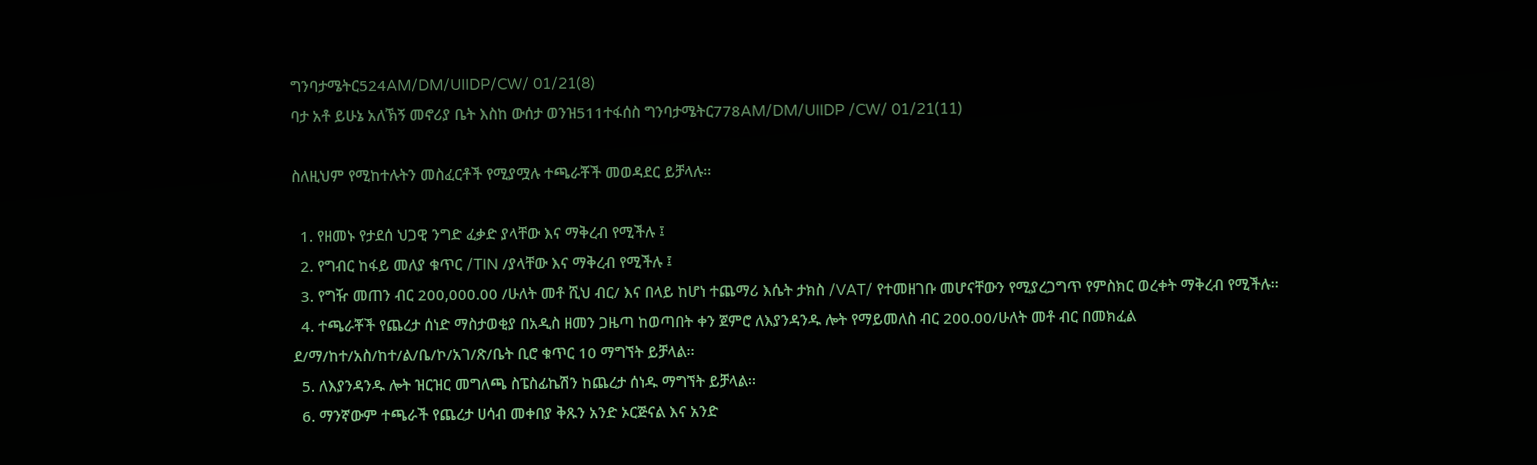ግንባታሜትር524AM/DM/UIIDP/CW/ 01/21(8)
ባታ አቶ ይሁኔ አለኽኝ መኖሪያ ቤት እስከ ውሰታ ወንዝ511ተፋሰስ ግንባታሜትር778AM/DM/UIIDP /CW/ 01/21(11)

ስለዚህም የሚከተሉትን መስፈርቶች የሚያሟሉ ተጫራቾች መወዳደር ይቻላሉ፡፡

  1. የዘመኑ የታደሰ ህጋዊ ንግድ ፈቃድ ያላቸው እና ማቅረብ የሚችሉ ፤
  2. የግብር ከፋይ መለያ ቁጥር /TIN /ያላቸው እና ማቅረብ የሚችሉ ፤
  3. የግዥ መጠን ብር 200,000.00 /ሁለት መቶ ሺህ ብር/ እና በላይ ከሆነ ተጨማሪ እሴት ታክስ /VAT/ የተመዘገቡ መሆናቸውን የሚያረጋግጥ የምስክር ወረቀት ማቅረብ የሚችሉ፡፡
  4. ተጫራቾች የጨረታ ሰነድ ማስታወቂያ በአዲስ ዘመን ጋዜጣ ከወጣበት ቀን ጀምሮ ለእያንዳንዱ ሎት የማይመለስ ብር 200.00/ሁለት መቶ ብር በመክፈል ደ/ማ/ከተ/አስ/ከተ/ል/ቤ/ኮ/አገ/ጽ/ቤት ቢሮ ቁጥር 10 ማግኘት ይቻላል፡፡
  5. ለእያንዳንዱ ሎት ዝርዝር መግለጫ ስፔስፊኬሽን ከጨረታ ሰነዱ ማግኘት ይቻላል፡፡
  6. ማንኛውም ተጫራች የጨረታ ሀሳብ መቀበያ ቅጹን አንድ ኦርጅናል እና አንድ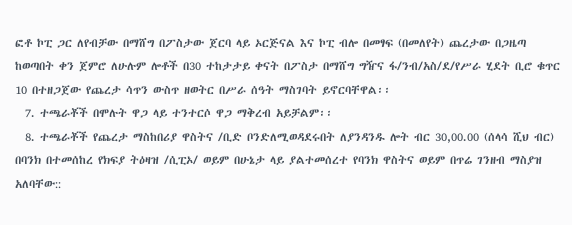ፎቶ ኮፒ ጋር ለየብቻው በማሸግ በፖስታው ጀርባ ላይ ኦርጅናል እና ኮፒ ብሎ በመፃፍ (በመለየት) ጨረታው በጋዜጣ ከወጣበት ቀን ጀምሮ ለሁሉም ሎቶች በ30 ተከታታይ ቀናት በፖስታ በማሸግ ግዥና ፋ/ንብ/አስ/ደ/የሥራ ሂደት ቢሮ ቁጥር 10 በተዘጋጀው የጨረታ ሳጥን ውስጥ ዘወትር በሥራ ሰዓት ማስገባት ይኖርባቸዋል፡፡
  7. ተጫራቾች በሞሉት ዋጋ ላይ ተንተርሶ ዋጋ ማቅረብ አይቻልም፡፡
  8. ተጫራቾች የጨረታ ማስከበሪያ ዋስትና /ቢድ ቦንድለሚወዳደሩበት ለያንዳንዱ ሎት ብር 30,00.00 (ሰላሳ ሺህ ብር) በባንክ በተመሰከረ የክፍያ ትዕዛዝ /ሲፒኦ/ ወይም በሁኔታ ላይ ያልተመሰረተ የባንክ ዋስትና ወይም በጥሬ ገንዘብ ማስያዝ አለባቸው::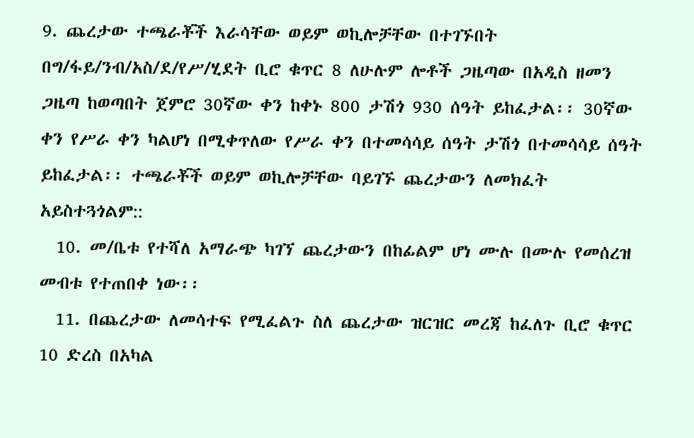9. ጨረታው ተጫራቾች እራሳቸው ወይም ወኪሎቻቸው በተገኙበት በግ/ፋይ/ንብ/አስ/ደ/የሥ/ሂደት ቢሮ ቁጥር 8 ለሁሉም ሎቶች ጋዜጣው በአዲስ ዘመን ጋዜጣ ከወጣበት ጀምሮ 30ኛው ቀን ከቀኑ 800 ታሽጎ 930 ሰዓት ይከፈታል፡፡ 30ኛው ቀን የሥራ ቀን ካልሆነ በሚቀጥለው የሥራ ቀን በተመሳሳይ ሰዓት ታሽጎ በተመሳሳይ ሰዓት ይከፈታል፡፡ ተጫራቾች ወይም ወኪሎቻቸው ባይገኙ ጨረታውን ለመክፈት አይስተጓጎልም::
  10. መ/ቤቱ የተሻለ አማራጭ ካገኘ ጨረታውን በከፊልም ሆነ ሙሉ በሙሉ የመሰረዝ መብቱ የተጠበቀ ነው፡፡
  11. በጨረታው ለመሳተፍ የሚፈልጉ ስለ ጨረታው ዝርዝር መረጃ ከፈለጉ ቢሮ ቁጥር 10 ድረስ በአካል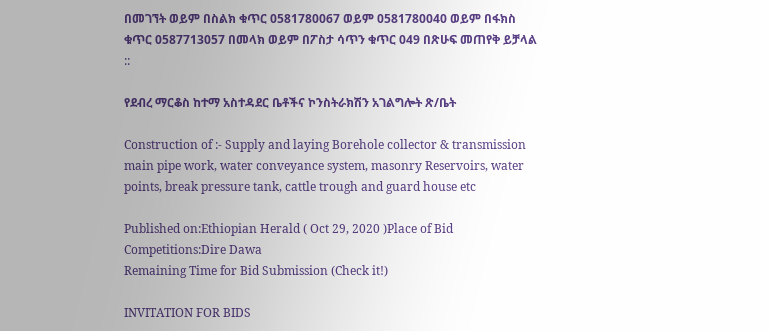በመገኘት ወይም በስልክ ቁጥር 0581780067 ወይም 0581780040 ወይም በፋክስ ቁጥር 0587713057 በመላክ ወይም በፖስታ ሳጥን ቁጥር 049 በጽሁፍ መጠየቅ ይቻላል ::

የደብረ ማርቆስ ከተማ አስተዳደር ቤቶችና ኮንስትራክሽን አገልግሎት ጽ/ቤት

Construction of :- Supply and laying Borehole collector & transmission main pipe work, water conveyance system, masonry Reservoirs, water points, break pressure tank, cattle trough and guard house etc

Published on:Ethiopian Herald ( Oct 29, 2020 )Place of Bid Competitions:Dire Dawa
Remaining Time for Bid Submission (Check it!)

INVITATION FOR BIDS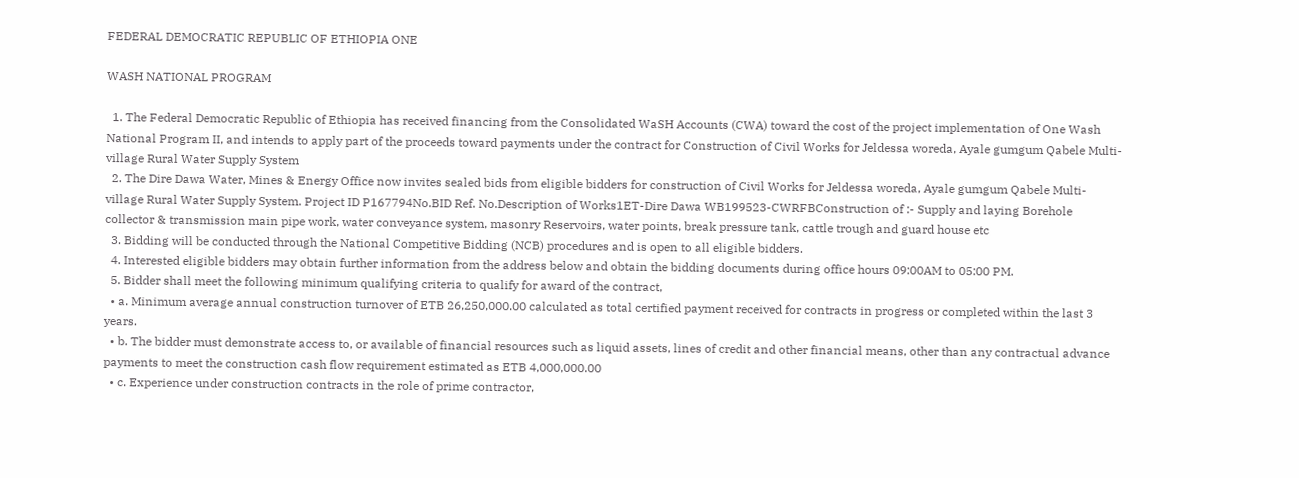FEDERAL DEMOCRATIC REPUBLIC OF ETHIOPIA ONE

WASH NATIONAL PROGRAM

  1. The Federal Democratic Republic of Ethiopia has received financing from the Consolidated WaSH Accounts (CWA) toward the cost of the project implementation of One Wash National Program II, and intends to apply part of the proceeds toward payments under the contract for Construction of Civil Works for Jeldessa woreda, Ayale gumgum Qabele Multi-village Rural Water Supply System
  2. The Dire Dawa Water, Mines & Energy Office now invites sealed bids from eligible bidders for construction of Civil Works for Jeldessa woreda, Ayale gumgum Qabele Multi-village Rural Water Supply System. Project ID P167794No.BID Ref. No.Description of Works1ET-Dire Dawa WB199523-CWRFBConstruction of :- Supply and laying Borehole collector & transmission main pipe work, water conveyance system, masonry Reservoirs, water points, break pressure tank, cattle trough and guard house etc
  3. Bidding will be conducted through the National Competitive Bidding (NCB) procedures and is open to all eligible bidders.
  4. Interested eligible bidders may obtain further information from the address below and obtain the bidding documents during office hours 09:00AM to 05:00 PM.
  5. Bidder shall meet the following minimum qualifying criteria to qualify for award of the contract,
  • a. Minimum average annual construction turnover of ETB 26,250,000.00 calculated as total certified payment received for contracts in progress or completed within the last 3 years.
  • b. The bidder must demonstrate access to, or available of financial resources such as liquid assets, lines of credit and other financial means, other than any contractual advance payments to meet the construction cash flow requirement estimated as ETB 4,000,000.00
  • c. Experience under construction contracts in the role of prime contractor,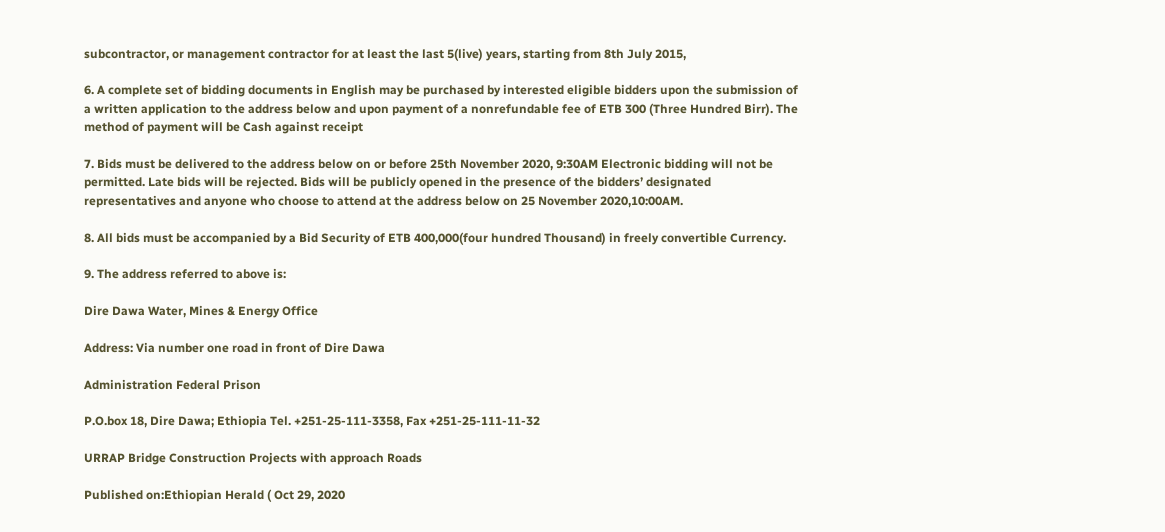subcontractor, or management contractor for at least the last 5(live) years, starting from 8th July 2015,

6. A complete set of bidding documents in English may be purchased by interested eligible bidders upon the submission of a written application to the address below and upon payment of a nonrefundable fee of ETB 300 (Three Hundred Birr). The method of payment will be Cash against receipt

7. Bids must be delivered to the address below on or before 25th November 2020, 9:30AM Electronic bidding will not be permitted. Late bids will be rejected. Bids will be publicly opened in the presence of the bidders’ designated representatives and anyone who choose to attend at the address below on 25 November 2020,10:00AM.

8. All bids must be accompanied by a Bid Security of ETB 400,000(four hundred Thousand) in freely convertible Currency.

9. The address referred to above is:

Dire Dawa Water, Mines & Energy Office

Address: Via number one road in front of Dire Dawa

Administration Federal Prison

P.O.box 18, Dire Dawa; Ethiopia Tel. +251-25-111-3358, Fax +251-25-111-11-32

URRAP Bridge Construction Projects with approach Roads

Published on:Ethiopian Herald ( Oct 29, 2020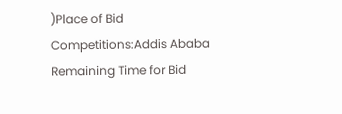)Place of Bid Competitions:Addis Ababa
Remaining Time for Bid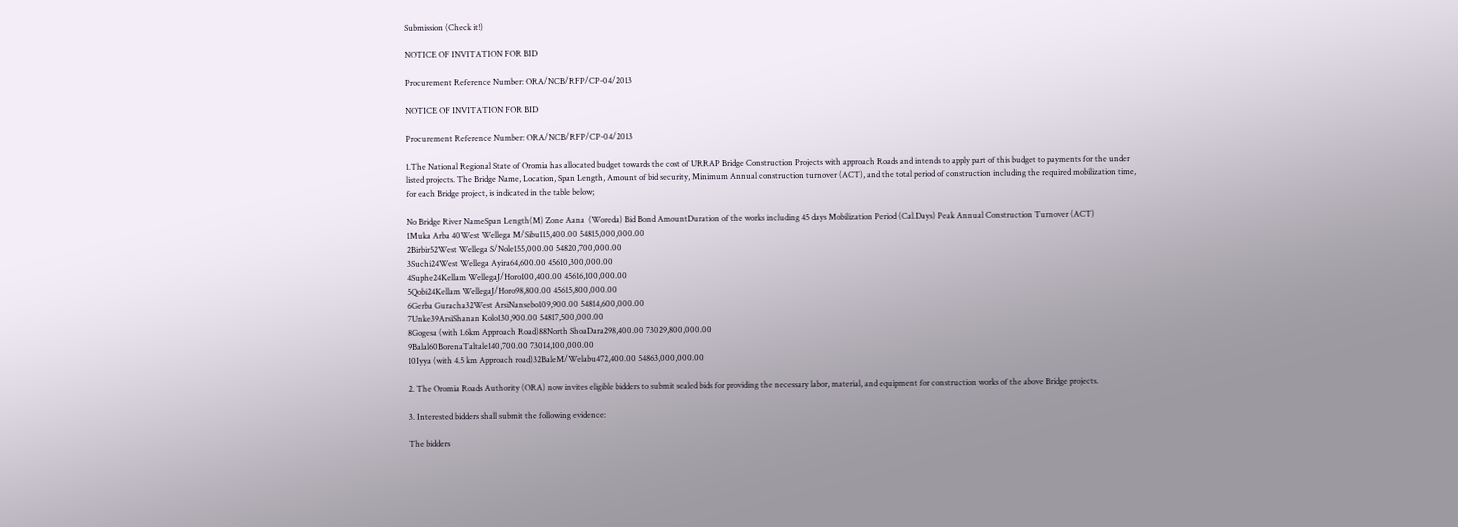Submission (Check it!)

NOTICE OF INVITATION FOR BID

Procurement Reference Number: ORA/NCB/RFP/CP-04/2013

NOTICE OF INVITATION FOR BID

Procurement Reference Number: ORA/NCB/RFP/CP-04/2013

1.The National Regional State of Oromia has allocated budget towards the cost of URRAP Bridge Construction Projects with approach Roads and intends to apply part of this budget to payments for the under listed projects. The Bridge Name, Location, Span Length, Amount of bid security, Minimum Annual construction turnover (ACT), and the total period of construction including the required mobilization time, for each Bridge project, is indicated in the table below;

No Bridge River NameSpan Length(M) Zone Aana  (Woreda) Bid Bond AmountDuration of the works including 45 days Mobilization Period (Cal.Days) Peak Annual Construction Turnover (ACT)
1Muka Arba 40West Wellega M/Sibu115,400.00 54815,000,000.00
2Birbir52West Wellega S/Nole155,000.00 54820,700,000.00
3Suchi24West Wellega Ayira64,600.00 45610,300,000.00
4Suphe24Kellam WellegaJ/Horo100,400.00 45616,100,000.00
5Qobi24Kellam WellegaJ/Horo98,800.00 45615,800,000.00
6Gerba Guracha32West ArsiNansebo109,900.00 54814,600,000.00
7Unke39ArsiShanan Kolo130,900.00 54817,500,000.00
8Gogesa (with 1.6km Approach Road)88North ShoaDara298,400.00 73029,800,000.00
9Balal60BorenaTaltale140,700.00 73014,100,000.00
10Iyya (with 4.5 km Approach road)32BaleM/Welabu472,400.00 54863,000,000.00

2. The Oromia Roads Authority (ORA) now invites eligible bidders to submit sealed bids for providing the necessary labor, material, and equipment for construction works of the above Bridge projects.

3. Interested bidders shall submit the following evidence:

The bidders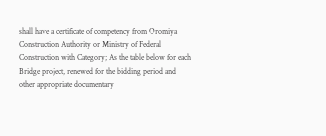shall have a certificate of competency from Oromiya Construction Authority or Ministry of Federal Construction with Category; As the table below for each Bridge project, renewed for the bidding period and other appropriate documentary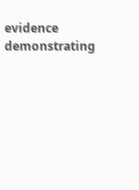evidence demonstrating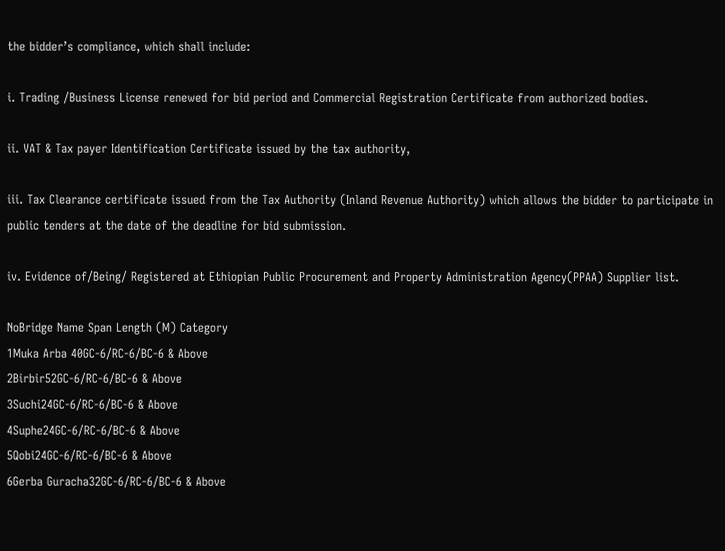the bidder’s compliance, which shall include:

i. Trading /Business License renewed for bid period and Commercial Registration Certificate from authorized bodies.

ii. VAT & Tax payer Identification Certificate issued by the tax authority,

iii. Tax Clearance certificate issued from the Tax Authority (Inland Revenue Authority) which allows the bidder to participate in public tenders at the date of the deadline for bid submission.

iv. Evidence of/Being/ Registered at Ethiopian Public Procurement and Property Administration Agency(PPAA) Supplier list.

NoBridge Name Span Length (M) Category
1Muka Arba 40GC-6/RC-6/BC-6 & Above
2Birbir52GC-6/RC-6/BC-6 & Above
3Suchi24GC-6/RC-6/BC-6 & Above
4Suphe24GC-6/RC-6/BC-6 & Above
5Qobi24GC-6/RC-6/BC-6 & Above
6Gerba Guracha32GC-6/RC-6/BC-6 & Above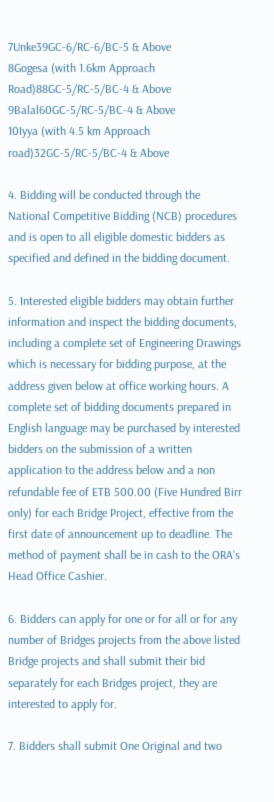7Unke39GC-6/RC-6/BC-5 & Above
8Gogesa (with 1.6km Approach Road)88GC-5/RC-5/BC-4 & Above
9Balal60GC-5/RC-5/BC-4 & Above
10Iyya (with 4.5 km Approach road)32GC-5/RC-5/BC-4 & Above

4. Bidding will be conducted through the National Competitive Bidding (NCB) procedures and is open to all eligible domestic bidders as specified and defined in the bidding document.

5. Interested eligible bidders may obtain further information and inspect the bidding documents, including a complete set of Engineering Drawings which is necessary for bidding purpose, at the address given below at office working hours. A complete set of bidding documents prepared in English language may be purchased by interested bidders on the submission of a written application to the address below and a non refundable fee of ETB 500.00 (Five Hundred Birr only) for each Bridge Project, effective from the first date of announcement up to deadline. The method of payment shall be in cash to the ORA’s Head Office Cashier.

6. Bidders can apply for one or for all or for any number of Bridges projects from the above listed Bridge projects and shall submit their bid separately for each Bridges project, they are interested to apply for.

7. Bidders shall submit One Original and two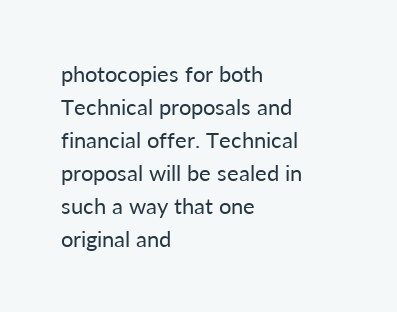photocopies for both Technical proposals and financial offer. Technical proposal will be sealed in such a way that one original and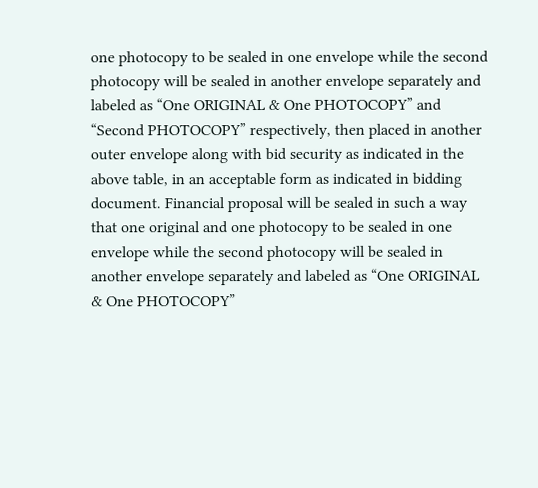one photocopy to be sealed in one envelope while the second photocopy will be sealed in another envelope separately and labeled as “One ORIGINAL & One PHOTOCOPY” and “Second PHOTOCOPY” respectively, then placed in another outer envelope along with bid security as indicated in the above table, in an acceptable form as indicated in bidding document. Financial proposal will be sealed in such a way that one original and one photocopy to be sealed in one envelope while the second photocopy will be sealed in another envelope separately and labeled as “One ORIGINAL & One PHOTOCOPY”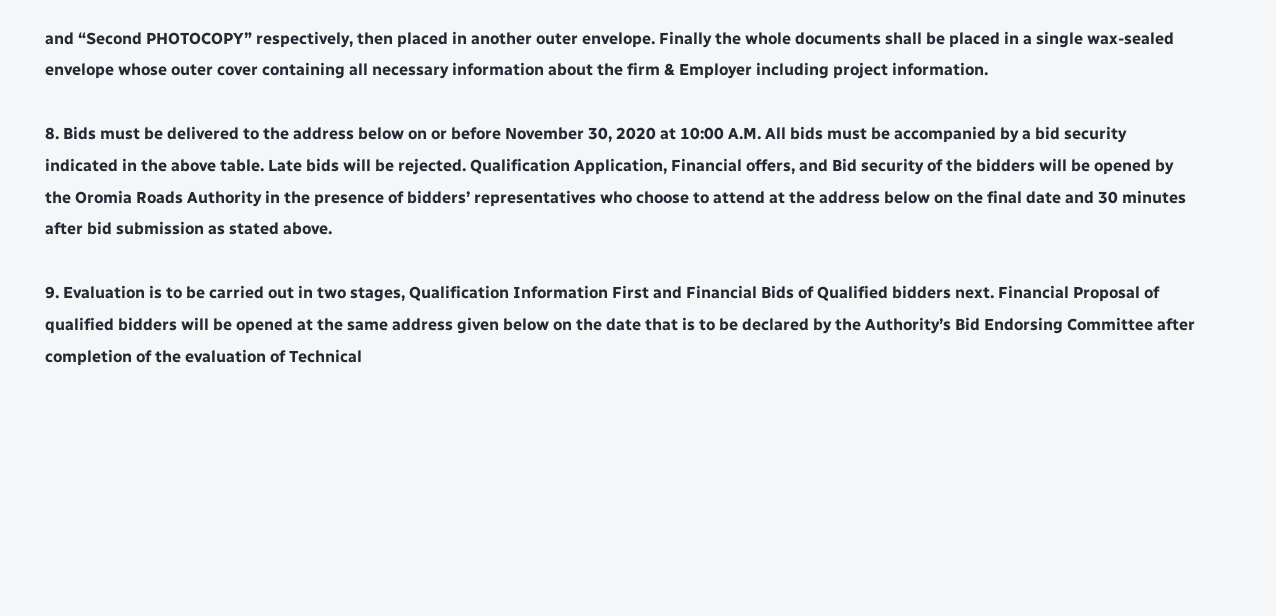and “Second PHOTOCOPY” respectively, then placed in another outer envelope. Finally the whole documents shall be placed in a single wax-sealed envelope whose outer cover containing all necessary information about the firm & Employer including project information.

8. Bids must be delivered to the address below on or before November 30, 2020 at 10:00 A.M. All bids must be accompanied by a bid security indicated in the above table. Late bids will be rejected. Qualification Application, Financial offers, and Bid security of the bidders will be opened by the Oromia Roads Authority in the presence of bidders’ representatives who choose to attend at the address below on the final date and 30 minutes after bid submission as stated above.

9. Evaluation is to be carried out in two stages, Qualification Information First and Financial Bids of Qualified bidders next. Financial Proposal of qualified bidders will be opened at the same address given below on the date that is to be declared by the Authority’s Bid Endorsing Committee after completion of the evaluation of Technical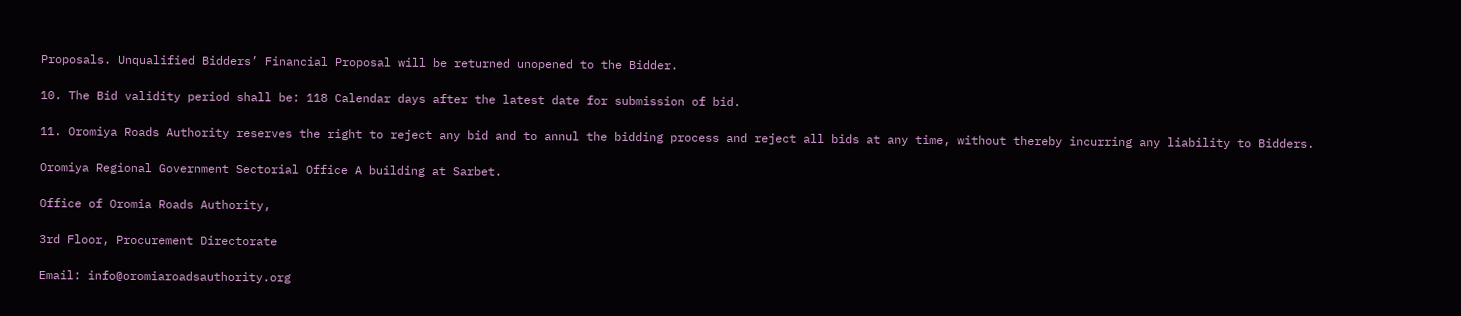Proposals. Unqualified Bidders’ Financial Proposal will be returned unopened to the Bidder.

10. The Bid validity period shall be: 118 Calendar days after the latest date for submission of bid.

11. Oromiya Roads Authority reserves the right to reject any bid and to annul the bidding process and reject all bids at any time, without thereby incurring any liability to Bidders.

Oromiya Regional Government Sectorial Office A building at Sarbet.

Office of Oromia Roads Authority,

3rd Floor, Procurement Directorate

Email: info@oromiaroadsauthority.org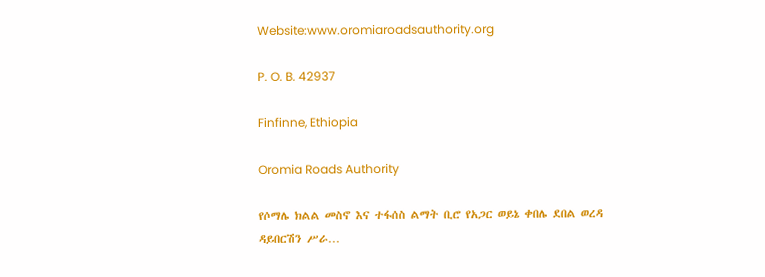Website:www.oromiaroadsauthority.org

P. O. B. 42937

Finfinne, Ethiopia

Oromia Roads Authority

የሶማሌ ክልል መስኖ እና ተፋሰስ ልማት ቢሮ የአጋር ወይኔ ቀበሌ ደበል ወረዳ ዳይበርሽን ሥራ…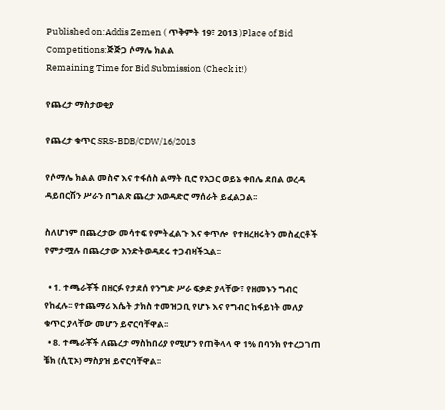Published on:Addis Zemen ( ጥቅምት 19፣ 2013 )Place of Bid Competitions:ጅጅጋ ሶማሌ ክልል
Remaining Time for Bid Submission (Check it!)

የጨረታ ማስታወቂያ

የጨረታ ቁጥር SRS-BDB/CDW/16/2013

የሶማሌ ክልል መስኖ እና ተፋሰስ ልማት ቢሮ የአጋር ወይኔ ቀበሌ ደበል ወረዳ ዳይበርሽን ሥራን በግልጽ ጨረታ አወዳድሮ ማሰራት ይፈልጋል፡፡

ስለሆነም በጨረታው መሳተፍ የምትፈልጉ እና ቀጥሎ  የተዘረዘሩትን መስፈርቶች የምታሟሉ በጨረታው አንድትወዳደሩ ተጋብዛችኋል፡፡

  • 1. ተጫራቾች በዘርፉ የታደሰ የንግድ ሥራ ፍቃድ ያላቸው፣ የዘመኑን ግብር የከፈሉ፡፡ የተጨማሪ እሴት ታክስ ተመዝጋቢ የሆኑ እና የግብር ከፋይነት መለያ ቁጥር ያላቸው መሆን ይኖርባቸዋል፡፡
  • 8. ተጫራቾች ለጨረታ ማስከበሪያ የሚሆን የጠቅላላ ዋ 1% በባንክ የተረጋገጠ ቼክ (ሲፒኦ) ማስያዝ ይኖርባቸዋል፡፡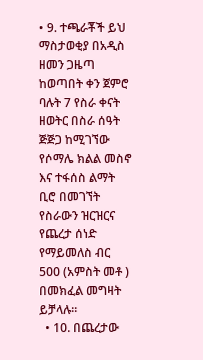• 9. ተጫራቾች ይህ ማስታወቂያ በአዲስ ዘመን ጋዜጣ ከወጣበት ቀን ጀምሮ ባሉት 7 የስራ ቀናት ዘወትር በስራ ሰዓት ጅጅጋ ከሚገኘው የሶማሌ ክልል መስኖ እና ተፋሰስ ልማት ቢሮ በመገኘት የስራውን ዝርዝርና የጨረታ ሰነድ የማይመለስ ብር 500 (አምስት መቶ ) በመክፈል መግዛት ይቻላሉ፡፡
  • 10. በጨረታው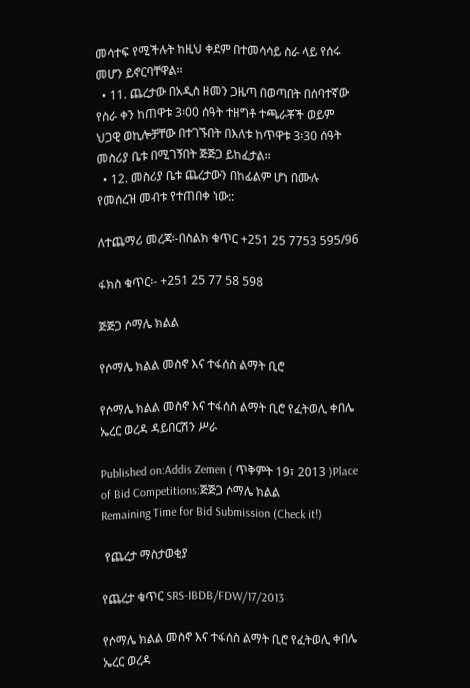መሳተፍ የሚችሉት ከዚህ ቀደም በተመሳሳይ ስራ ላይ የሰሩ መሆን ይኖርባቸዋል፡፡
  • 11. ጨረታው በአዲስ ዘመን ጋዜጣ በወጣበት በሰባተኛው የስራ ቀን ከጠዋቱ 3፡00 ሰዓት ተዘግቶ ተጫራቾች ወይም ህጋዊ ወኪሎቻቸው በተገኙበት በእለቱ ከጥዋቱ 3፡30 ሰዓት መስሪያ ቤቱ በሚገኝበት ጅጅጋ ይከፈታል፡፡
  • 12. መስሪያ ቤቱ ጨረታውን በከፊልም ሆነ በሙሉ የመሰረዝ መብቱ የተጠበቀ ነው::

ለተጨማሪ መረጃ፡-በስልክ ቁጥር +251 25 7753 595/96

ፋክስ ቁጥር፡- +251 25 77 58 598

ጅጅጋ ሶማሌ ክልል

የሶማሌ ክልል መስኖ እና ተፋሰስ ልማት ቢሮ

የሶማሌ ክልል መስኖ እና ተፋሰስ ልማት ቢሮ የፈትወሊ ቀበሌ ኤረር ወረዳ ዳይበርሽን ሥራ

Published on:Addis Zemen ( ጥቅምት 19፣ 2013 )Place of Bid Competitions:ጅጅጋ ሶማሌ ክልል
Remaining Time for Bid Submission (Check it!)

 የጨረታ ማስታወቂያ

የጨረታ ቁጥር SRS-IBDB/FDW/17/2013

የሶማሌ ክልል መስኖ እና ተፋሰስ ልማት ቢሮ የፈትወሊ ቀበሌ ኤረር ወረዳ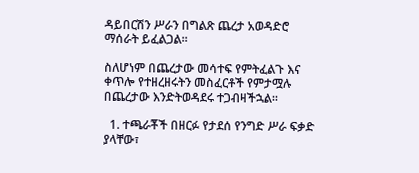ዳይበርሽን ሥራን በግልጽ ጨረታ አወዳድሮ ማሰራት ይፈልጋል፡፡

ስለሆነም በጨረታው መሳተፍ የምትፈልጉ እና ቀጥሎ የተዘረዘሩትን መስፈርቶች የምታሟሉ በጨረታው እንድትወዳደሩ ተጋብዛችኋል፡፡

  1. ተጫራቾች በዘርፉ የታደሰ የንግድ ሥራ ፍቃድ ያላቸው፣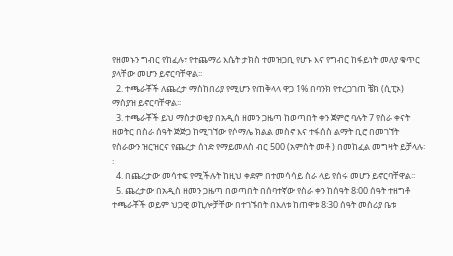የዘመኑን ግብር የከፈሉ፣ የተጨማሪ እሴት ታክስ ተመዝጋቢ የሆኑ እና የግብር ከፋይነት መለያ ቁጥር ያላቸው መሆን ይኖርባቸዋል፡፡
  2. ተጫራቾች ለጨረታ ማስከበሪያ የሚሆን የጠቅላላ ዋጋ 1% በባንክ የተረጋገጠ ቼክ (ሲፒኦ) ማስያዝ ይኖርባቸዋል፡፡
  3. ተጫራቾች ይህ ማስታወቂያ በአዲስ ዘመን ጋዜጣ ከወጣበት ቀን ጀምሮ ባሉት 7 የስራ ቀናት ዘወትር በስራ ሰዓት ጅጅጋ ከሚገኘው የሶማሌ ክልል መስኖ እና ተፋሰስ ልማት ቢሮ በመገኘት የስራውን ዝርዝርና የጨረታ ሰነድ የማይመለስ ብር 500 (አምስት መቶ ) በመከፈል መግዛት ይቻላሉ፡፡
  4. በጨረታው መሳተፍ የሚችሉት ከዚህ ቀደም በተመሳሳይ ስራ ላይ የሰሩ መሆን ይኖርባቸዋል፡፡
  5. ጨረታው በአዲስ ዘመን ጋዜጣ በወጣበት በሰባተኛው የስራ ቀን ከሰዓት 8፡00 ሰዓት ተዘግቶ ተጫራቾች ወይም ህጋዊ ወኪሎቻቸው በተገኙበት በእለቱ ከጠዋቱ 8፡30 ሰዓት መስሪያ ቤቱ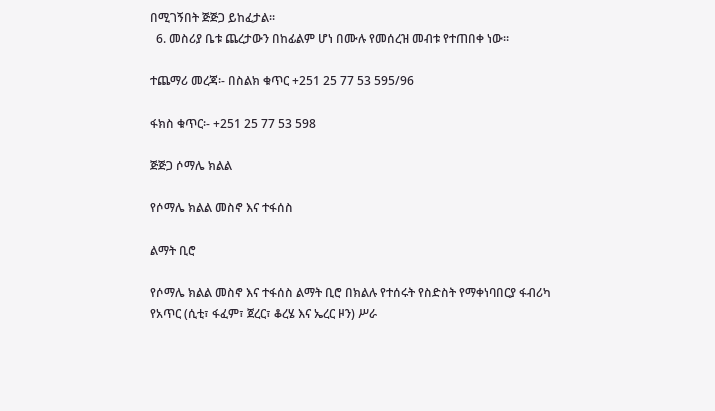በሚገኝበት ጅጅጋ ይከፈታል፡፡
  6. መስሪያ ቤቱ ጨረታውን በከፊልም ሆነ በሙሉ የመሰረዝ መብቱ የተጠበቀ ነው።

ተጨማሪ መረጃ፡- በስልክ ቁጥር +251 25 77 53 595/96

ፋክስ ቁጥር፡- +251 25 77 53 598

ጅጅጋ ሶማሌ ክልል

የሶማሌ ክልል መስኖ እና ተፋሰስ

ልማት ቢሮ

የሶማሌ ክልል መስኖ እና ተፋሰስ ልማት ቢሮ በክልሉ የተሰሩት የስድስት የማቀነባበርያ ፋብሪካ የአጥር (ሲቲ፣ ፋፈም፣ ጀረር፣ ቆረሄ እና ኤረር ዞን) ሥራ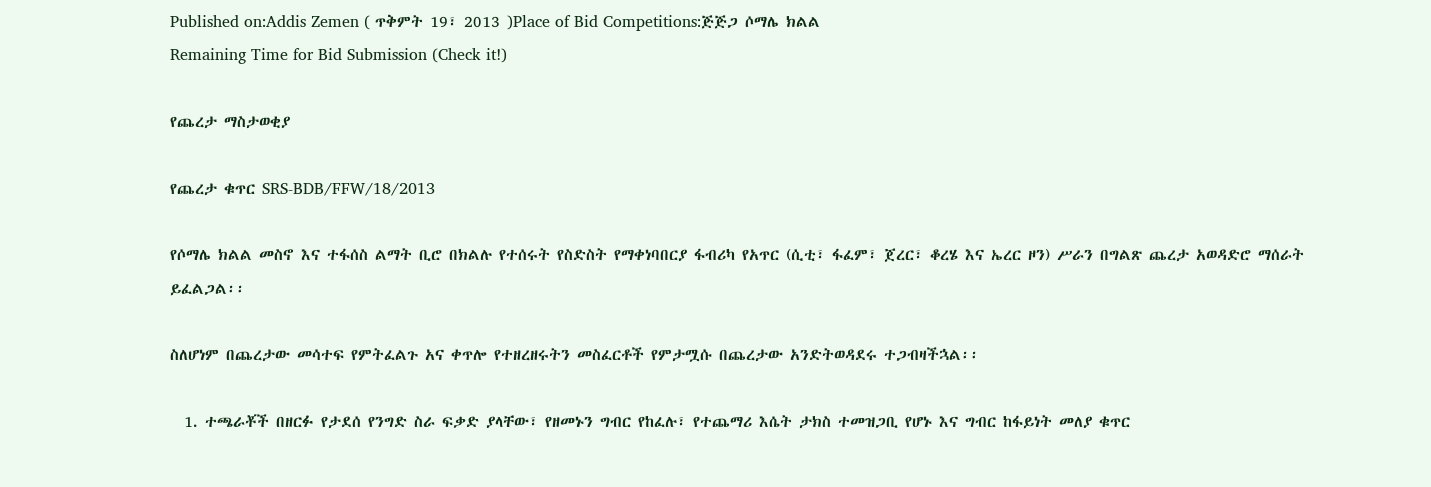Published on:Addis Zemen ( ጥቅምት 19፣ 2013 )Place of Bid Competitions:ጅጅጋ ሶማሌ ክልል
Remaining Time for Bid Submission (Check it!)

የጨረታ ማስታወቂያ

የጨረታ ቁጥር SRS-BDB/FFW/18/2013

የሶማሌ ክልል መስኖ እና ተፋሰስ ልማት ቢሮ በክልሉ የተሰሩት የስድስት የማቀነባበርያ ፋብሪካ የአጥር (ሲቲ፣ ፋፈም፣ ጀረር፣ ቆረሄ እና ኤረር ዞን) ሥራን በግልጽ ጨረታ አወዳድሮ ማሰራት ይፈልጋል፡፡

ስለሆነም በጨረታው መሳተፍ የምትፈልጉ አና ቀጥሎ የተዘረዘሩትን መስፈርቶች የምታሟሱ በጨረታው አንድትወዳደሩ ተጋብዛችኋል፡፡

  1. ተጫራቾች በዘርፉ የታደሰ የንግድ ስራ ፍቃድ ያላቸው፣ የዘመኑን ግብር የከፈሉ፣ የተጨማሪ እሴት ታክስ ተመዝጋቢ የሆኑ እና ግብር ከፋይነት መለያ ቁጥር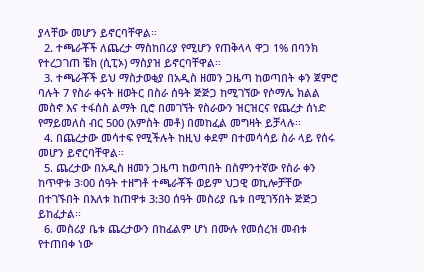ያላቸው መሆን ይኖርባቸዋል፡፡
  2. ተጫራቾች ለጨረታ ማስከበሪያ የሚሆን የጠቅላላ ዋጋ 1% በባንክ የተረጋገጠ ቼክ (ሲፒኦ) ማስያዝ ይኖርባቸዋል፡፡
  3. ተጫራቾች ይህ ማስታወቂያ በአዲስ ዘመን ጋዜጣ ከወጣበት ቀን ጀምሮ ባሉት 7 የስራ ቀናት ዘወትር በስራ ሰዓት ጅጅጋ ከሚገኘው የሶማሌ ክልል መስኖ እና ተፋሰስ ልማት ቢሮ በመገኘት የስራውን ዝርዝርና የጨረታ ሰነድ የማይመለስ ብር 500 (አምስት መቶ) በመከፈል መግዛት ይቻላሉ፡፡
  4. በጨረታው መሳተፍ የሚችሉት ከዚህ ቀደም በተመሳሳይ ስራ ላይ የሰሩ መሆን ይኖርባቸዋል፡፡
  5. ጨረታው በአዲስ ዘመን ጋዜጣ ከወጣበት በስምንተኛው የስራ ቀን ከጥዋቱ 3፡00 ሰዓት ተዘግቶ ተጫራቾች ወይም ህጋዊ ወኪሎቻቸው በተገኙበት በእለቱ ከጠዋቱ 3:30 ሰዓት መስሪያ ቤቱ በሚገኝበት ጅጅጋ ይከፈታል፡፡
  6. መስሪያ ቤቱ ጨረታውን በከፊልም ሆነ በሙሉ የመሰረዝ መብቱ የተጠበቀ ነው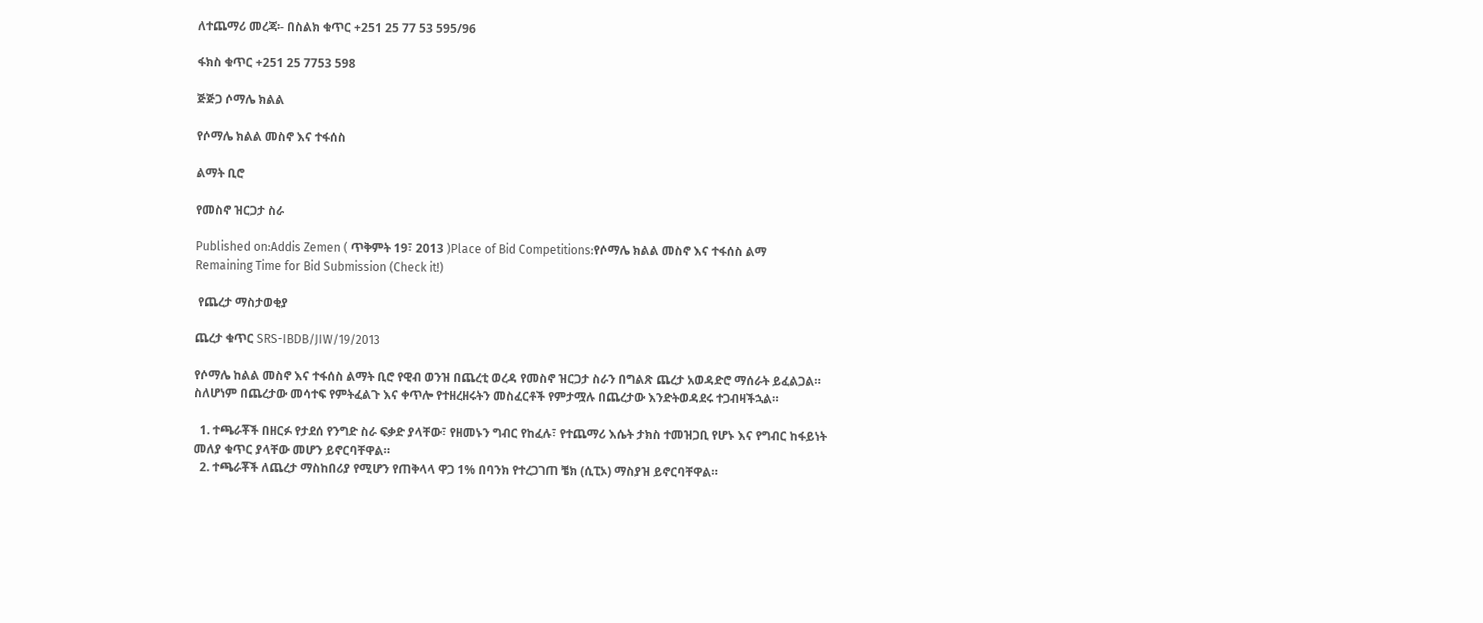ለተጨማሪ መረጃ፡- በስልክ ቁጥር +251 25 77 53 595/96

ፋክስ ቁጥር +251 25 7753 598

ጅጅጋ ሶማሌ ክልል

የሶማሌ ክልል መስኖ እና ተፋሰስ

ልማት ቢሮ

የመስኖ ዝርጋታ ስራ

Published on:Addis Zemen ( ጥቅምት 19፣ 2013 )Place of Bid Competitions:የሶማሌ ክልል መስኖ እና ተፋሰስ ልማ
Remaining Time for Bid Submission (Check it!)

 የጨረታ ማስታወቂያ

ጨረታ ቁጥር SRS-IBDB/JIW/19/2013

የሶማሌ ከልል መስኖ እና ተፋሰስ ልማት ቢሮ የዊብ ወንዝ በጨረቲ ወረዳ የመስኖ ዝርጋታ ስራን በግልጽ ጨረታ አወዳድሮ ማሰራት ይፈልጋል። ስለሆነም በጨረታው መሳተፍ የምትፈልጉ እና ቀጥሎ የተዘረዘሩትን መስፈርቶች የምታሟሉ በጨረታው እንድትወዳደሩ ተጋብዛችኋል።

  1. ተጫራቾች በዘርፉ የታደሰ የንግድ ስራ ፍቃድ ያላቸው፣ የዘመኑን ግብር የከፈሉ፣ የተጨማሪ እሴት ታክስ ተመዝጋቢ የሆኑ እና የግብር ከፋይነት መለያ ቁጥር ያላቸው መሆን ይኖርባቸዋል።
  2. ተጫራቾች ለጨረታ ማስከበሪያ የሚሆን የጠቅላላ ዋጋ 1% በባንክ የተረጋገጠ ቼክ (ሲፒኦ) ማስያዝ ይኖርባቸዋል።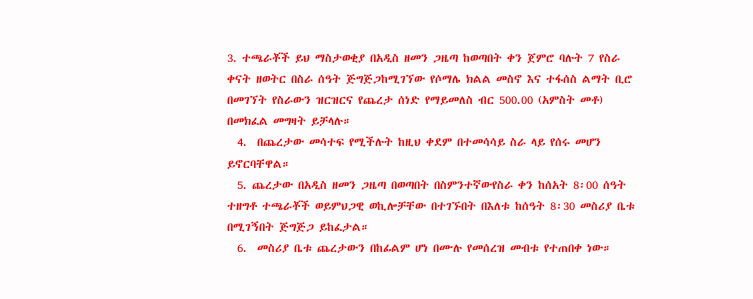3. ተጫራቾች ይህ ማስታወቂያ በአዲስ ዘመን ጋዜጣ ከወጣበት ቀን ጀምሮ ባሉት 7 የስራ ቀናት ዘወትር በስራ ሰዓት ጅግጅጋከሚገኘው የሶማሌ ክልል መስኖ እና ተፋሰስ ልማት ቢሮ በመገኘት የስራውን ዝርዝርና የጨረታ ሰነድ የማይመለስ ብር 500.00 (አምስት መቶ) በመክፈል መግዛት ይቻላሉ።
  4.  በጨረታው መሳተፍ የሚችሉት ከዚህ ቀደም በተመሳሳይ ስራ ላይ የሰሩ መሆን ይኖርባቸዋል።
  5. ጨረታው በአዲስ ዘመን ጋዜጣ በወጣበት በስምንተኛውየስራ ቀን ከሰአት 8፡00 ሰዓት ተዘግቶ ተጫራቾች ወይምህጋዊ ወኪሎቻቸው በተገኙበት በእለቱ ከሰዓት 8፡30 መስሪያ ቤቱ በሚገኝበት ጅግጅጋ ይከፈታል።
  6.  መስሪያ ቤቱ ጨረታውን በከፊልም ሆነ በሙሉ የመሰረዝ መብቱ የተጠበቀ ነው።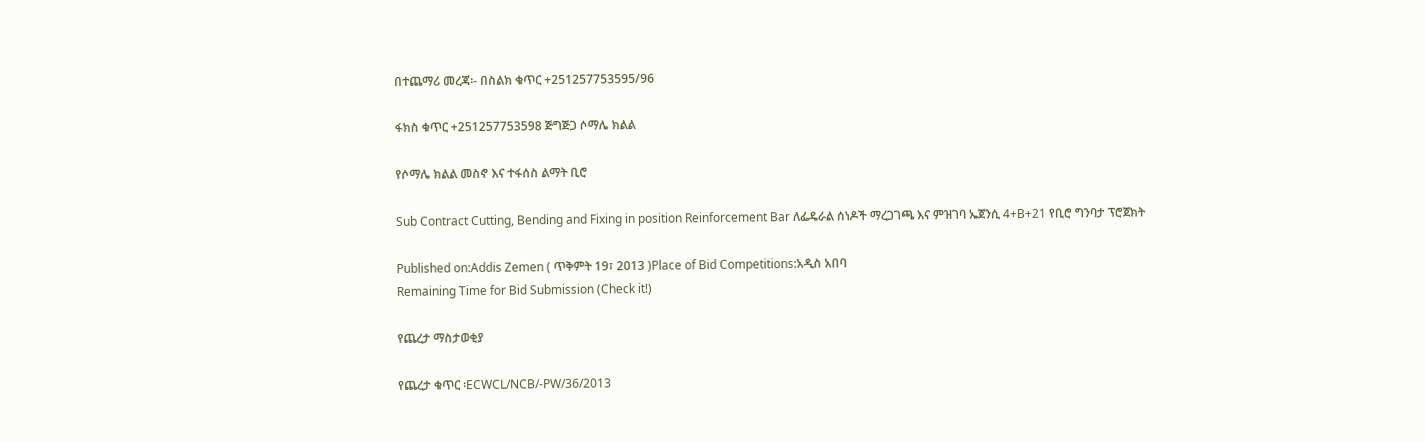በተጨማሪ መረጃ፡- በስልክ ቁጥር +251257753595/96

ፋክስ ቁጥር +251257753598 ጅግጅጋ ሶማሌ ክልል

የሶማሌ ክልል መስኖ እና ተፋሰስ ልማት ቢሮ

Sub Contract Cutting, Bending and Fixing in position Reinforcement Bar ለፌዴራል ሰነዶች ማረጋገጫ እና ምዝገባ ኤጀንሲ 4+B+21 የቢሮ ግንባታ ፕሮጀክት

Published on:Addis Zemen ( ጥቅምት 19፣ 2013 )Place of Bid Competitions:አዲስ አበባ
Remaining Time for Bid Submission (Check it!)

የጨረታ ማስታወቂያ

የጨረታ ቁጥር ፡ECWCL/NCB/-PW/36/2013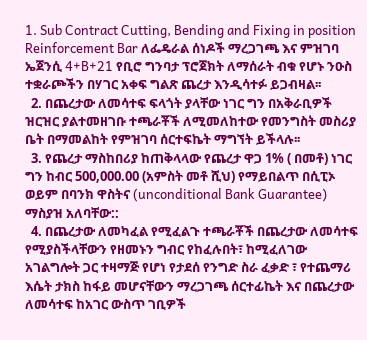1. Sub Contract Cutting, Bending and Fixing in position Reinforcement Bar ለፌዴራል ሰነዶች ማረጋገጫ እና ምዝገባ ኤጀንሲ 4+B+21 የቢሮ ግንባታ ፕሮጀክት ለማሰራት ብቁ የሆኑ ንዑስ ተቋራጮችን በሃገር አቀፍ ግልጽ ጨረታ እንዲሳተፉ ይጋብዛል፡፡
  2. በጨረታው ለመሳተፍ ፍላጎት ያላቸው ነገር ግን በአቅራቢዎች ዝርዝር ያልተመዘገቡ ተጫራቾች ለሚመለከተው የመንግስት መስሪያ ቤት በማመልከት የምዝገባ ሰርተፍኬት ማግኘት ይችላሉ፡፡
  3. የጨረታ ማስከበሪያ ከጠቅላላው የጨረታ ዋጋ 1% ( በመቶ) ነገር ግን ከብር 500,000.00 (አምስት መቶ ሺህ) የማይበልጥ በሲፒኦ ወይም በባንክ ዋስትና (unconditional Bank Guarantee) ማስያዝ አለባቸው::
  4. በጨረታው ለመካፈል የሚፈልጉ ተጫራቾች በጨረታው ለመሳተፍ የሚያስችላቸውን የዘመኑን ግብር የከፈሉበት፣ ከሚፈለገው አገልግሎት ጋር ተዛማጅ የሆነ የታደሰ የንግድ ስራ ፈቃድ ፣ የተጨማሪ እሴት ታክስ ከፋይ መሆናቸውን ማረጋገጫ ሰርተፊኬት እና በጨረታው ለመሳተፍ ከአገር ውስጥ ገቢዎች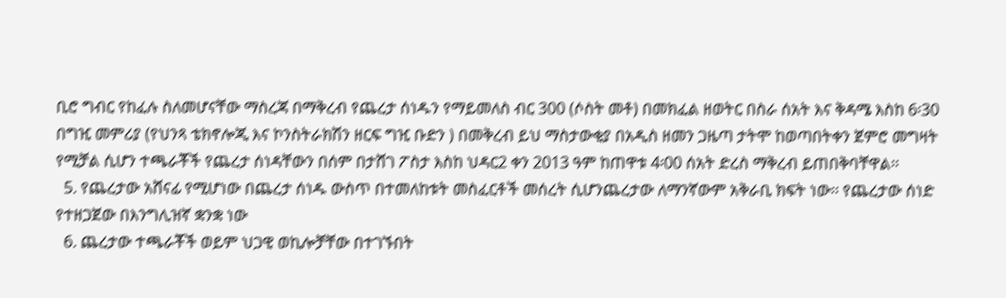ቢሮ ግብር የከፈሉ ስለመሆናቸው ማስረጃ በማቅረብ የጨረታ ሰነዱን የማይመለስ ብር 300 (ሶስት መቶ) በመክፈል ዘወትር በስራ ሰአት እና ቅዳሜ እስከ 6፡30 በግዢ መምሪያ (የህንጻ ቴክኖሎጂ እና ኮንስትራክሽን ዘርፍ ግዢ ቡድን ) በመቅረብ ይህ ማስታውቂያ በአዲስ ዘመን ጋዜጣ ታትሞ ከወጣበትቀን ጀምሮ መግዛት የሚቻል ሲሆን ተጫራቾች የጨረታ ሰነዳቸውን በሰም በታሸገ ፖስታ እስከ ህዳር2 ቀን 2013 ዓም ከጠዋቱ 4፡00 ሰአት ድረስ ማቅረብ ይጠበቅባቸዋል፡፡
  5. የጨረታው አሸናፊ የሚሆነው በጨረታ ሰነዱ ውስጥ በተመለከቱት መስፈርቶች መሰረት ሲሆንጨረታው ለማንኛውም አቅራቢ ክፍት ነው፡፡ የጨረታው ሰነድ የተዘጋጀው በእንግሊዝኛ ቋንቋ ነው
  6. ጨረታው ተጫራቾች ወይም ህጋዊ ወኪሎቻቸው በተገኙበት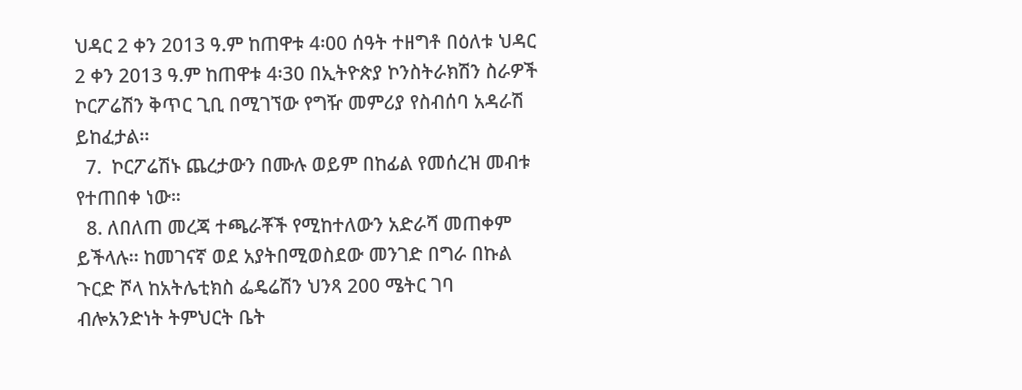ህዳር 2 ቀን 2013 ዓ.ም ከጠዋቱ 4፡00 ሰዓት ተዘግቶ በዕለቱ ህዳር 2 ቀን 2013 ዓ.ም ከጠዋቱ 4፡30 በኢትዮጵያ ኮንስትራክሽን ስራዎች ኮርፖሬሽን ቅጥር ጊቢ በሚገኘው የግዥ መምሪያ የስብሰባ አዳራሽ ይከፈታል፡፡
  7.  ኮርፖሬሽኑ ጨረታውን በሙሉ ወይም በከፊል የመሰረዝ መብቱ የተጠበቀ ነው።
  8. ለበለጠ መረጃ ተጫራቾች የሚከተለውን አድራሻ መጠቀም ይችላሉ፡፡ ከመገናኛ ወደ አያትበሚወስደው መንገድ በግራ በኩል ጉርድ ሾላ ከአትሌቲክስ ፌዴሬሽን ህንጻ 200 ሜትር ገባ ብሎአንድነት ትምህርት ቤት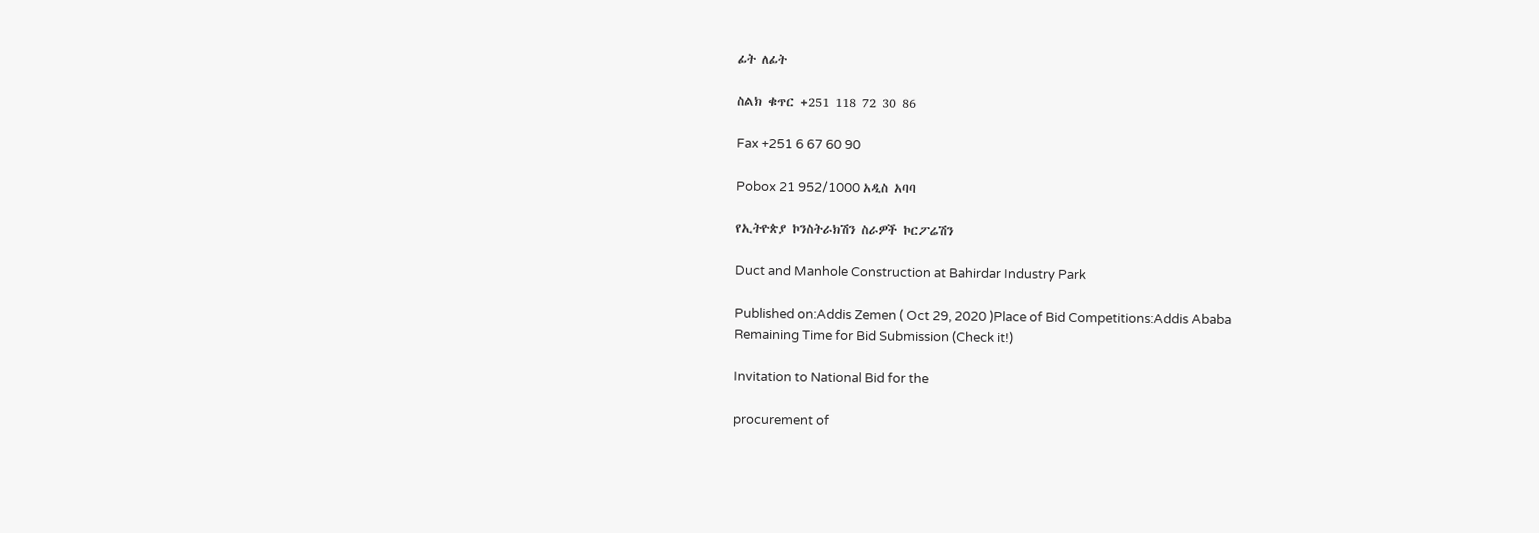ፊት ለፊት

ስልክ ቁጥር +251 118 72 30 86

Fax +251 6 67 60 90

Pobox 21 952/1000 አዲስ አባባ

የኢትዮጵያ ኮንስትራክሽን ስራዎች ኮርፖሬሽን

Duct and Manhole Construction at Bahirdar Industry Park

Published on:Addis Zemen ( Oct 29, 2020 )Place of Bid Competitions:Addis Ababa
Remaining Time for Bid Submission (Check it!)

Invitation to National Bid for the

procurement of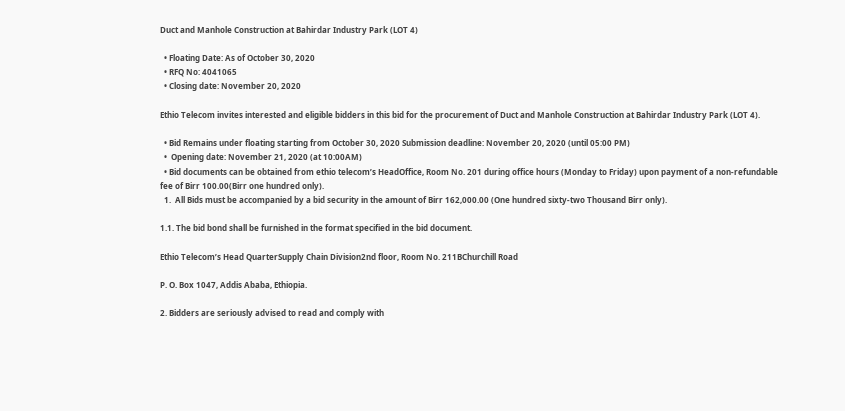Duct and Manhole Construction at Bahirdar Industry Park (LOT 4)

  • Floating Date: As of October 30, 2020
  • RFQ No: 4041065
  • Closing date: November 20, 2020

Ethio Telecom invites interested and eligible bidders in this bid for the procurement of Duct and Manhole Construction at Bahirdar Industry Park (LOT 4).

  • Bid Remains under floating starting from October 30, 2020 Submission deadline: November 20, 2020 (until 05:00 PM)
  •  Opening date: November 21, 2020 (at 10:00AM)
  • Bid documents can be obtained from ethio telecom’s HeadOffice, Room No. 201 during office hours (Monday to Friday) upon payment of a non-refundable fee of Birr 100.00(Birr one hundred only).
  1.  All Bids must be accompanied by a bid security in the amount of Birr 162,000.00 (One hundred sixty-two Thousand Birr only).

1.1. The bid bond shall be furnished in the format specified in the bid document.

Ethio Telecom’s Head QuarterSupply Chain Division2nd floor, Room No. 211BChurchill Road

P. O. Box 1047, Addis Ababa, Ethiopia.

2. Bidders are seriously advised to read and comply with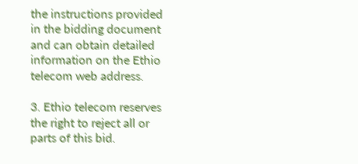the instructions provided in the bidding document and can obtain detailed information on the Ethio telecom web address.

3. Ethio telecom reserves the right to reject all or parts of this bid.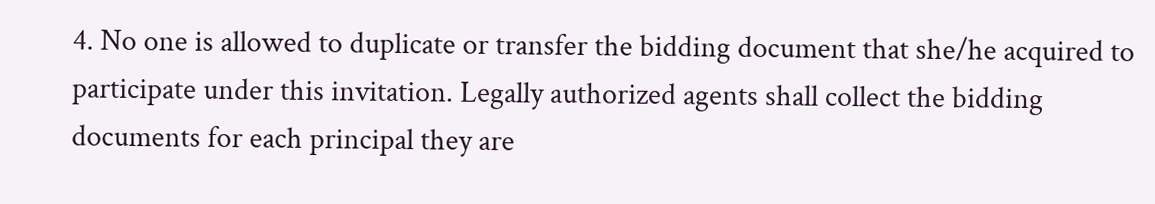4. No one is allowed to duplicate or transfer the bidding document that she/he acquired to participate under this invitation. Legally authorized agents shall collect the bidding documents for each principal they are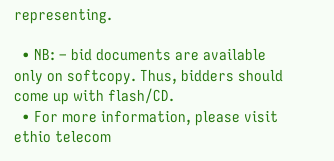representing.

  • NB: – bid documents are available only on softcopy. Thus, bidders should come up with flash/CD.
  • For more information, please visit ethio telecom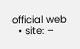official web
  • site: –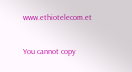www.ethiotelecom.et

You cannot copy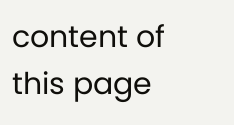content of this page